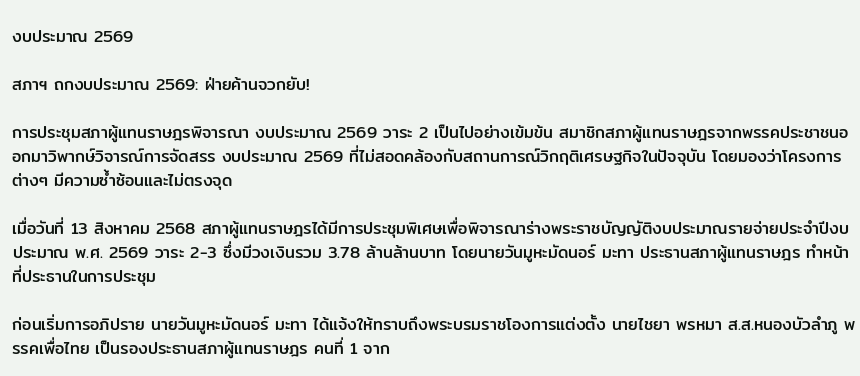งบประมาณ 2569

สภาฯ ถกงบประมาณ 2569: ฝ่ายค้านจวกยับ!

การประชุมสภาผู้แทนราษฎรพิจารณา งบประมาณ 2569 วาระ 2 เป็นไปอย่างเข้มข้น สมาชิกสภาผู้แทนราษฎรจากพรรคประชาชนออกมาวิพากษ์วิจารณ์การจัดสรร งบประมาณ 2569 ที่ไม่สอดคล้องกับสถานการณ์วิกฤติเศรษฐกิจในปัจจุบัน โดยมองว่าโครงการต่างๆ มีความซ้ำซ้อนและไม่ตรงจุด

เมื่อวันที่ 13 สิงหาคม 2568 สภาผู้แทนราษฎรได้มีการประชุมพิเศษเพื่อพิจารณาร่างพระราชบัญญัติงบประมาณรายจ่ายประจำปีงบประมาณ พ.ศ. 2569 วาระ 2-3 ซึ่งมีวงเงินรวม 3.78 ล้านล้านบาท โดยนายวันมูหะมัดนอร์ มะทา ประธานสภาผู้แทนราษฎร ทำหน้าที่ประธานในการประชุม

ก่อนเริ่มการอภิปราย นายวันมูหะมัดนอร์ มะทา ได้แจ้งให้ทราบถึงพระบรมราชโองการแต่งตั้ง นายไชยา พรหมา ส.ส.หนองบัวลำภู พรรคเพื่อไทย เป็นรองประธานสภาผู้แทนราษฎร คนที่ 1 จาก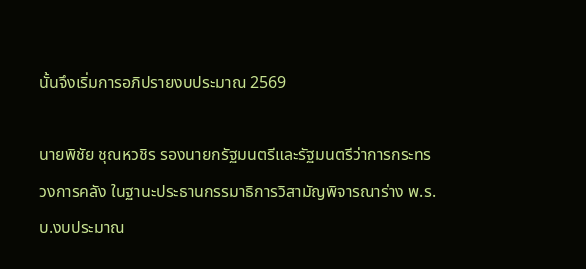นั้นจึงเริ่มการอภิปรายงบประมาณ 2569

นายพิชัย ชุณหวชิร รองนายกรัฐมนตรีและรัฐมนตรีว่าการกระทรวงการคลัง ในฐานะประธานกรรมาธิการวิสามัญพิจารณาร่าง พ.ร.บ.งบประมาณ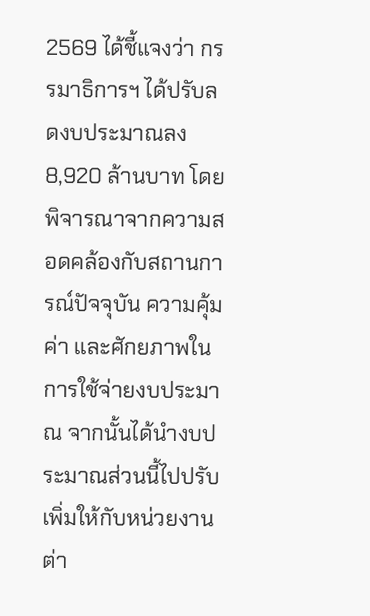2569 ได้ชี้แจงว่า กรรมาธิการฯ ได้ปรับลดงบประมาณลง 8,920 ล้านบาท โดยพิจารณาจากความสอดคล้องกับสถานการณ์ปัจจุบัน ความคุ้มค่า และศักยภาพในการใช้จ่ายงบประมาณ จากนั้นได้นำงบประมาณส่วนนี้ไปปรับเพิ่มให้กับหน่วยงานต่า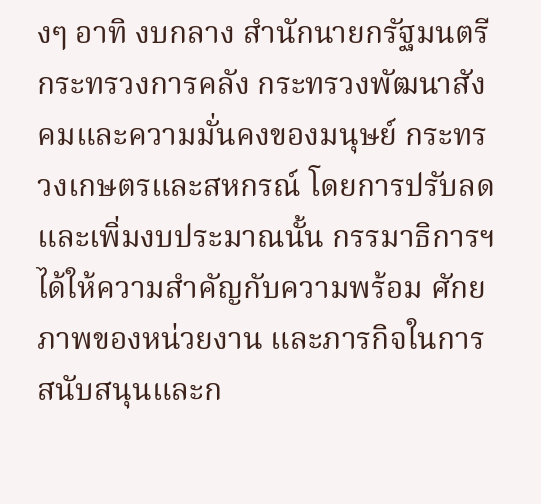งๆ อาทิ งบกลาง สำนักนายกรัฐมนตรี กระทรวงการคลัง กระทรวงพัฒนาสังคมและความมั่นคงของมนุษย์ กระทรวงเกษตรและสหกรณ์ โดยการปรับลดและเพิ่มงบประมาณนั้น กรรมาธิการฯ ได้ให้ความสำคัญกับความพร้อม ศักยภาพของหน่วยงาน และภารกิจในการสนับสนุนและก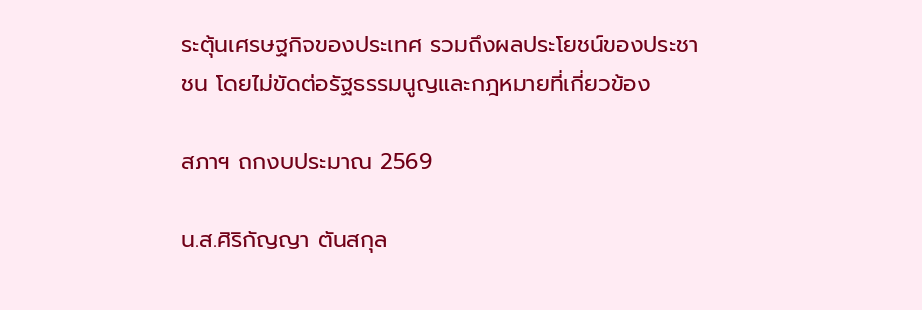ระตุ้นเศรษฐกิจของประเทศ รวมถึงผลประโยชน์ของประชาชน โดยไม่ขัดต่อรัฐธรรมนูญและกฎหมายที่เกี่ยวข้อง

สภาฯ ถกงบประมาณ 2569

น.ส.ศิริกัญญา ตันสกุล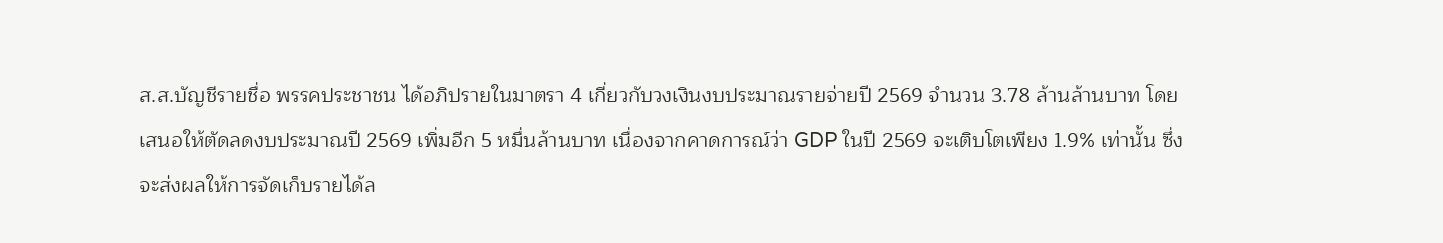ส.ส.บัญชีรายชื่อ พรรคประชาชน ได้อภิปรายในมาตรา 4 เกี่ยวกับวงเงินงบประมาณรายจ่ายปี 2569 จำนวน 3.78 ล้านล้านบาท โดยเสนอให้ตัดลดงบประมาณปี 2569 เพิ่มอีก 5 หมื่นล้านบาท เนื่องจากคาดการณ์ว่า GDP ในปี 2569 จะเติบโตเพียง 1.9% เท่านั้น ซึ่งจะส่งผลให้การจัดเก็บรายได้ล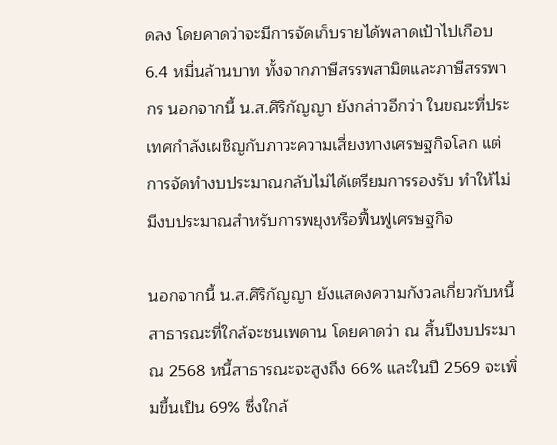ดลง โดยคาดว่าจะมีการจัดเก็บรายได้พลาดเป้าไปเกือบ 6.4 หมื่นล้านบาท ทั้งจากภาษีสรรพสามิตและภาษีสรรพากร นอกจากนี้ น.ส.ศิริกัญญา ยังกล่าวอีกว่า ในขณะที่ประเทศกำลังเผชิญกับภาวะความเสี่ยงทางเศรษฐกิจโลก แต่การจัดทำงบประมาณกลับไม่ได้เตรียมการรองรับ ทำให้ไม่มีงบประมาณสำหรับการพยุงหรือฟื้นฟูเศรษฐกิจ

นอกจากนี้ น.ส.ศิริกัญญา ยังแสดงความกังวลเกี่ยวกับหนี้สาธารณะที่ใกล้จะชนเพดาน โดยคาดว่า ณ สิ้นปีงบประมาณ 2568 หนี้สาธารณะจะสูงถึง 66% และในปี 2569 จะเพิ่มขึ้นเป็น 69% ซึ่งใกล้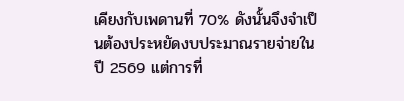เคียงกับเพดานที่ 70% ดังนั้นจึงจำเป็นต้องประหยัดงบประมาณรายจ่ายในปี 2569 แต่การที่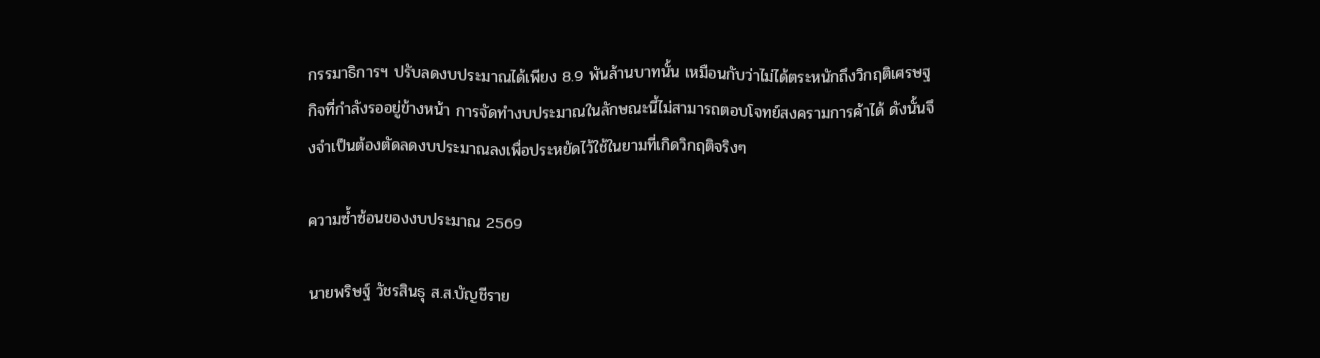กรรมาธิการฯ ปรับลดงบประมาณได้เพียง 8.9 พันล้านบาทนั้น เหมือนกับว่าไม่ได้ตระหนักถึงวิกฤติเศรษฐกิจที่กำลังรออยู่ข้างหน้า การจัดทำงบประมาณในลักษณะนี้ไม่สามารถตอบโจทย์สงครามการค้าได้ ดังนั้นจึงจำเป็นต้องตัดลดงบประมาณลงเพื่อประหยัดไว้ใช้ในยามที่เกิดวิกฤติจริงๆ

ความซ้ำซ้อนของงบประมาณ 2569

นายพริษฐ์ วัชรสินธุ ส.ส.บัญชีราย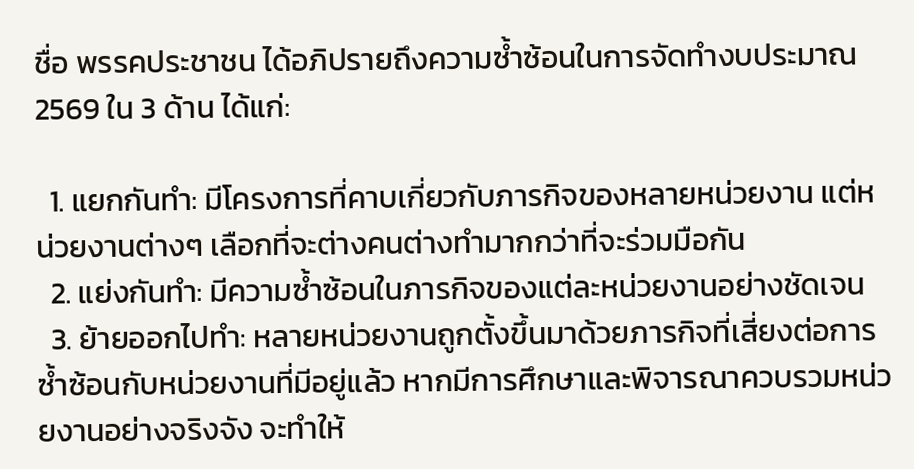ชื่อ พรรคประชาชน ได้อภิปรายถึงความซ้ำซ้อนในการจัดทำงบประมาณ 2569 ใน 3 ด้าน ได้แก่:

  1. แยกกันทำ: มีโครงการที่คาบเกี่ยวกับภารกิจของหลายหน่วยงาน แต่หน่วยงานต่างๆ เลือกที่จะต่างคนต่างทำมากกว่าที่จะร่วมมือกัน
  2. แย่งกันทำ: มีความซ้ำซ้อนในภารกิจของแต่ละหน่วยงานอย่างชัดเจน
  3. ย้ายออกไปทำ: หลายหน่วยงานถูกตั้งขึ้นมาด้วยภารกิจที่เสี่ยงต่อการซ้ำซ้อนกับหน่วยงานที่มีอยู่แล้ว หากมีการศึกษาและพิจารณาควบรวมหน่วยงานอย่างจริงจัง จะทำให้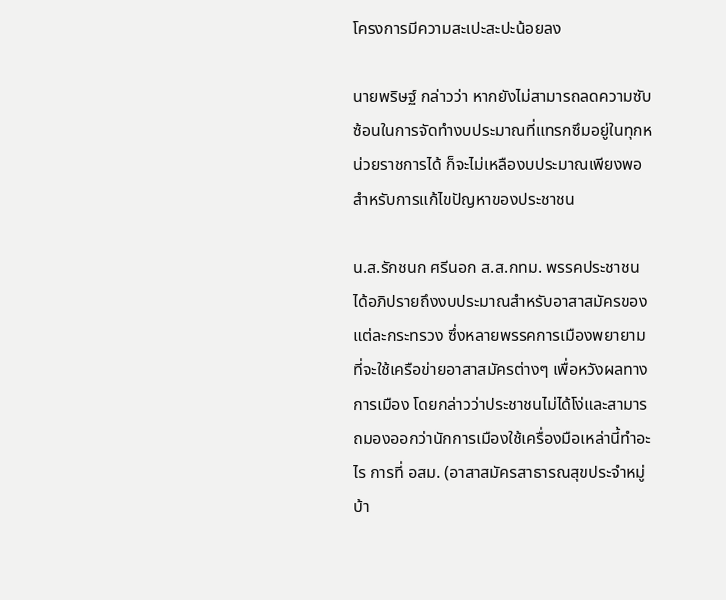โครงการมีความสะเปะสะปะน้อยลง

นายพริษฐ์ กล่าวว่า หากยังไม่สามารถลดความซับซ้อนในการจัดทำงบประมาณที่แทรกซึมอยู่ในทุกหน่วยราชการได้ ก็จะไม่เหลืองบประมาณเพียงพอสำหรับการแก้ไขปัญหาของประชาชน

น.ส.รักชนก ศรีนอก ส.ส.กทม. พรรคประชาชน ได้อภิปรายถึงงบประมาณสำหรับอาสาสมัครของแต่ละกระทรวง ซึ่งหลายพรรคการเมืองพยายามที่จะใช้เครือข่ายอาสาสมัครต่างๆ เพื่อหวังผลทางการเมือง โดยกล่าวว่าประชาชนไม่ได้โง่และสามารถมองออกว่านักการเมืองใช้เครื่องมือเหล่านี้ทำอะไร การที่ อสม. (อาสาสมัครสาธารณสุขประจำหมู่บ้า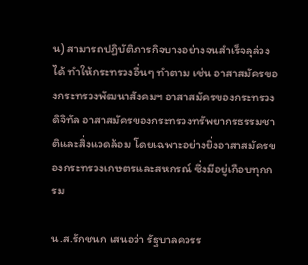น) สามารถปฏิบัติภารกิจบางอย่างจนสำเร็จลุล่วงได้ ทำให้กระทรวงอื่นๆ ทำตาม เช่น อาสาสมัครของกระทรวงพัฒนาสังคมฯ อาสาสมัครของกระทรวงดิจิทัล อาสาสมัครของกระทรวงทรัพยากรธรรมชาติและสิ่งแวดล้อม โดยเฉพาะอย่างยิ่งอาสาสมัครของกระทรวงเกษตรและสหกรณ์ ซึ่งมีอยู่เกือบทุกกรม

น.ส.รักชนก เสนอว่า รัฐบาลควรร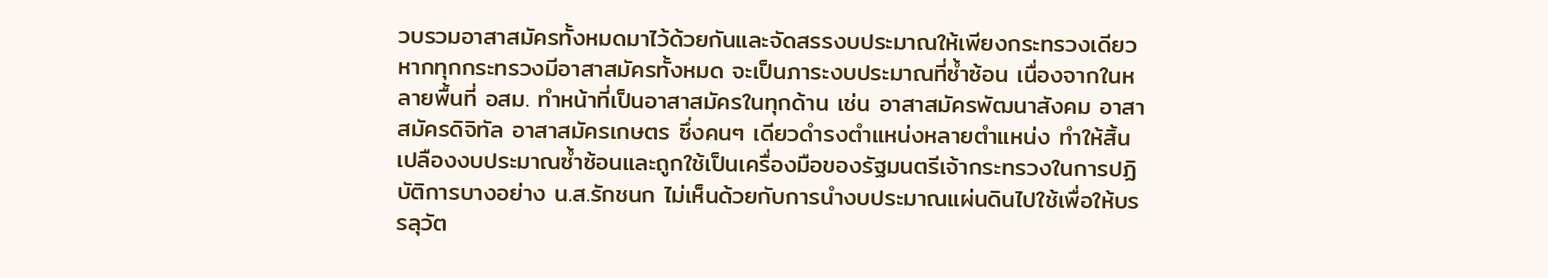วบรวมอาสาสมัครทั้งหมดมาไว้ด้วยกันและจัดสรรงบประมาณให้เพียงกระทรวงเดียว หากทุกกระทรวงมีอาสาสมัครทั้งหมด จะเป็นภาระงบประมาณที่ซ้ำซ้อน เนื่องจากในหลายพื้นที่ อสม. ทำหน้าที่เป็นอาสาสมัครในทุกด้าน เช่น อาสาสมัครพัฒนาสังคม อาสาสมัครดิจิทัล อาสาสมัครเกษตร ซึ่งคนๆ เดียวดำรงตำแหน่งหลายตำแหน่ง ทำให้สิ้นเปลืองงบประมาณซ้ำซ้อนและถูกใช้เป็นเครื่องมือของรัฐมนตรีเจ้ากระทรวงในการปฏิบัติการบางอย่าง น.ส.รักชนก ไม่เห็นด้วยกับการนำงบประมาณแผ่นดินไปใช้เพื่อให้บรรลุวัต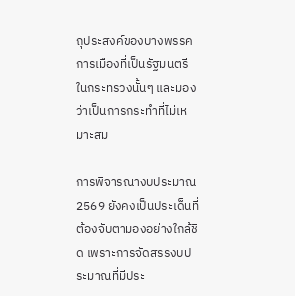ถุประสงค์ของบางพรรคการเมืองที่เป็นรัฐมนตรีในกระทรวงนั้นๆ และมองว่าเป็นการกระทำที่ไม่เหมาะสม

การพิจารณางบประมาณ 2569 ยังคงเป็นประเด็นที่ต้องจับตามองอย่างใกล้ชิด เพราะการจัดสรรงบประมาณที่มีประ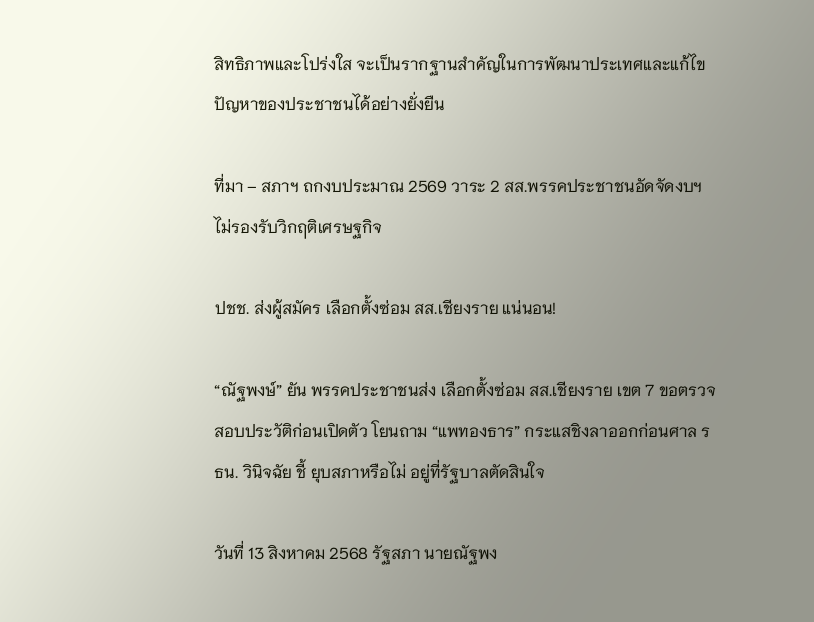สิทธิภาพและโปร่งใส จะเป็นรากฐานสำคัญในการพัฒนาประเทศและแก้ไขปัญหาของประชาชนได้อย่างยั่งยืน

ที่มา – สภาฯ ถกงบประมาณ 2569 วาระ 2 สส.พรรคประชาชนอัดจัดงบฯ ไม่รองรับวิกฤติเศรษฐกิจ

ปชช. ส่งผู้สมัคร เลือกตั้งซ่อม สส.เชียงราย แน่นอน!

“ณัฐพงษ์” ยัน พรรคประชาชนส่ง เลือกตั้งซ่อม สส.เชียงราย เขต 7 ขอตรวจสอบประวัติก่อนเปิดตัว โยนถาม “แพทองธาร” กระแสชิงลาออกก่อนศาล รธน. วินิจฉัย ชี้ ยุบสภาหรือไม่ อยู่ที่รัฐบาลตัดสินใจ

วันที่ 13 สิงหาคม 2568 รัฐสภา นายณัฐพง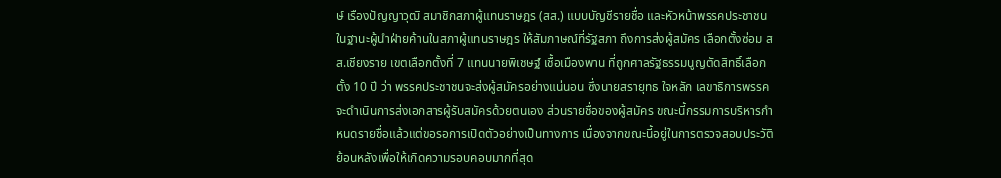ษ์ เรืองปัญญาวุฒิ สมาชิกสภาผู้แทนราษฎร (สส.) แบบบัญชีรายชื่อ และหัวหน้าพรรคประชาชน ในฐานะผู้นำฝ่ายค้านในสภาผู้แทนราษฎร ให้สัมภาษณ์ที่รัฐสภา ถึงการส่งผู้สมัคร เลือกตั้งซ่อม สส.เชียงราย เขตเลือกตั้งที่ 7 แทนนายพิเชษฐ์ เชื้อเมืองพาน ที่ถูกศาลรัฐธรรมนูญตัดสิทธิ์เลือกตั้ง 10 ปี ว่า พรรคประชาชนจะส่งผู้สมัครอย่างแน่นอน ซึ่งนายสรายุทธ ใจหลัก เลขาธิการพรรค จะดำเนินการส่งเอกสารผู้รับสมัครด้วยตนเอง ส่วนรายชื่อของผู้สมัคร ขณะนี้กรรมการบริหารกำหนดรายชื่อแล้วแต่ขอรอการเปิดตัวอย่างเป็นทางการ เนื่องจากขณะนี้อยู่ในการตรวจสอบประวัติย้อนหลังเพื่อให้เกิดความรอบคอบมากที่สุด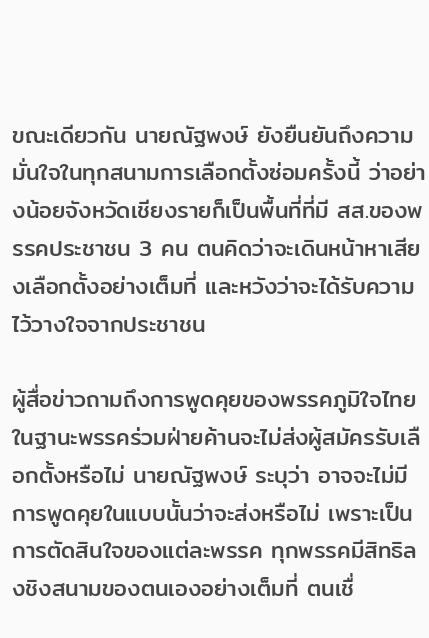ขณะเดียวกัน นายณัฐพงษ์ ยังยืนยันถึงความมั่นใจในทุกสนามการเลือกตั้งซ่อมครั้งนี้ ว่าอย่างน้อยจังหวัดเชียงรายก็เป็นพื้นที่ที่มี สส.ของพรรคประชาชน 3 คน ตนคิดว่าจะเดินหน้าหาเสียงเลือกตั้งอย่างเต็มที่ และหวังว่าจะได้รับความไว้วางใจจากประชาชน

ผู้สื่อข่าวถามถึงการพูดคุยของพรรคภูมิใจไทยในฐานะพรรคร่วมฝ่ายค้านจะไม่ส่งผู้สมัครรับเลือกตั้งหรือไม่ นายณัฐพงษ์ ระบุว่า อาจจะไม่มีการพูดคุยในแบบนั้นว่าจะส่งหรือไม่ เพราะเป็นการตัดสินใจของแต่ละพรรค ทุกพรรคมีสิทธิลงชิงสนามของตนเองอย่างเต็มที่ ตนเชื่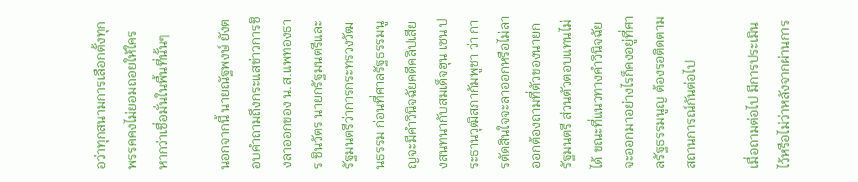อว่าทุกสนามการเลือกตั้งทุกพรรคคงไม่ยอมถอยให้ใคร หากว่าเชื่อมั่นในพื้นที่นั้นๆ

นอกจากนี้ นายณัฐพงษ์ ยังตอบคำถามถึงกระแสข่าวการชิงลาออกของ น.ส.แพทองธาร ชินวัตร นายกรัฐมนตรีและรัฐมนตรีว่าการกระทรวงวัฒนธรรม ก่อนที่ศาลรัฐธรรมนูญจะมีคำวินิจฉัยคดีคลิปเสียงสนทนากับสมเด็จฮุน เซน ประธานวุฒิสภากัมพูชา ว่า การตัดสินใจจะลาออกหรือไม่ลาออกต้องถามที่ตัวของนายกรัฐมนตรี ส่วนตัวตอบแทนไม่ได้ ขณะที่แนวทางคำวินิจฉัยจะออกมาอย่างไรก็คงอยู่ที่ศาลรัฐธรรมนูญ ต้องรอติดตามสถานการณ์กันต่อไป

เมื่อถามต่อไป มีการประเมินไว้หรือไม่ว่าหลังจากผ่านการ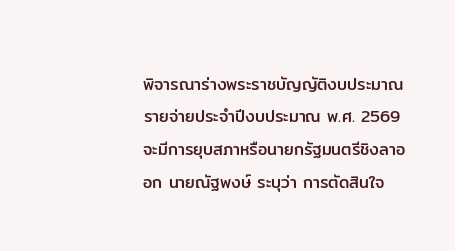พิจารณาร่างพระราชบัญญัติงบประมาณรายจ่ายประจำปีงบประมาณ พ.ศ. 2569 จะมีการยุบสภาหรือนายกรัฐมนตรีชิงลาออก นายณัฐพงษ์ ระบุว่า การตัดสินใจ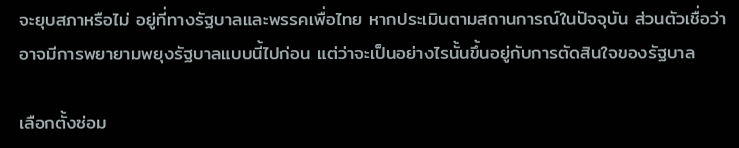จะยุบสภาหรือไม่ อยู่ที่ทางรัฐบาลและพรรคเพื่อไทย หากประเมินตามสถานการณ์ในปัจจุบัน ส่วนตัวเชื่อว่าอาจมีการพยายามพยุงรัฐบาลแบบนี้ไปก่อน แต่ว่าจะเป็นอย่างไรนั้นขึ้นอยู่กับการตัดสินใจของรัฐบาล

เลือกตั้งซ่อม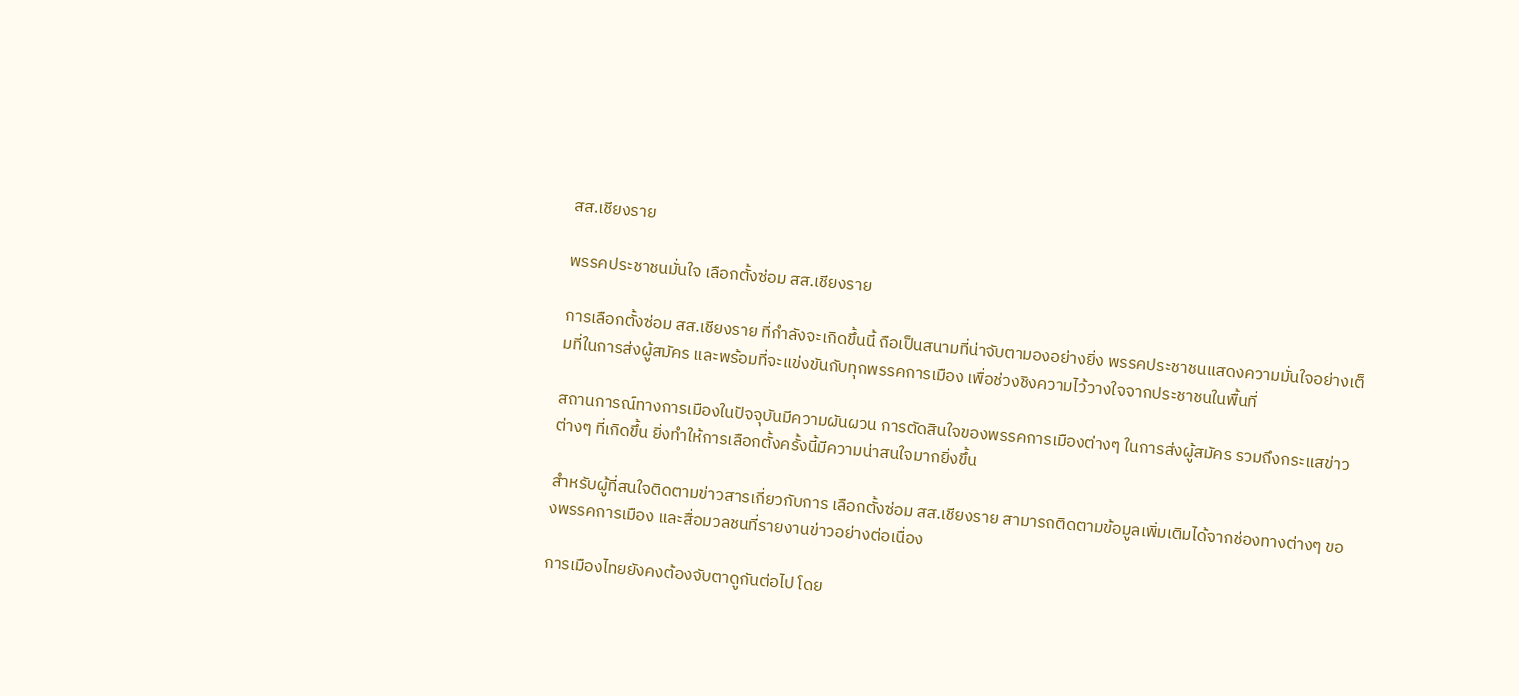สส.เชียงราย

พรรคประชาชนมั่นใจ เลือกตั้งซ่อม สส.เชียงราย

การเลือกตั้งซ่อม สส.เชียงราย ที่กำลังจะเกิดขึ้นนี้ ถือเป็นสนามที่น่าจับตามองอย่างยิ่ง พรรคประชาชนแสดงความมั่นใจอย่างเต็มที่ในการส่งผู้สมัคร และพร้อมที่จะแข่งขันกับทุกพรรคการเมือง เพื่อช่วงชิงความไว้วางใจจากประชาชนในพื้นที่

สถานการณ์ทางการเมืองในปัจจุบันมีความผันผวน การตัดสินใจของพรรคการเมืองต่างๆ ในการส่งผู้สมัคร รวมถึงกระแสข่าวต่างๆ ที่เกิดขึ้น ยิ่งทำให้การเลือกตั้งครั้งนี้มีความน่าสนใจมากยิ่งขึ้น

สำหรับผู้ที่สนใจติดตามข่าวสารเกี่ยวกับการ เลือกตั้งซ่อม สส.เชียงราย สามารถติดตามข้อมูลเพิ่มเติมได้จากช่องทางต่างๆ ของพรรคการเมือง และสื่อมวลชนที่รายงานข่าวอย่างต่อเนื่อง

การเมืองไทยยังคงต้องจับตาดูกันต่อไป โดย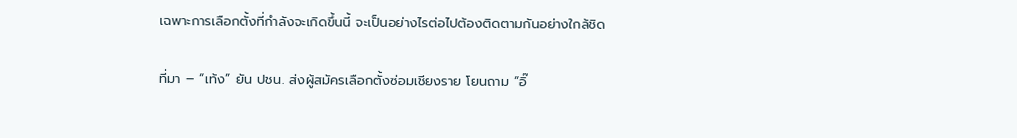เฉพาะการเลือกตั้งที่กำลังจะเกิดขึ้นนี้ จะเป็นอย่างไรต่อไปต้องติดตามกันอย่างใกล้ชิด

ที่มา – “เท้ง” ยัน ปชน. ส่งผู้สมัครเลือกตั้งซ่อมเชียงราย โยนถาม “อิ๊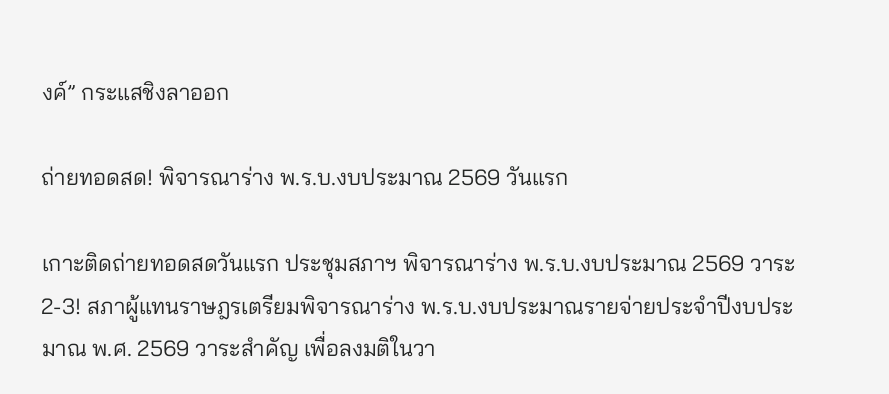งค์” กระแสชิงลาออก

ถ่ายทอดสด! พิจารณาร่าง พ.ร.บ.งบประมาณ 2569 วันแรก

เกาะติดถ่ายทอดสดวันแรก ประชุมสภาฯ พิจารณาร่าง พ.ร.บ.งบประมาณ 2569 วาระ 2-3! สภาผู้แทนราษฎรเตรียมพิจารณาร่าง พ.ร.บ.งบประมาณรายจ่ายประจำปีงบประมาณ พ.ศ. 2569 วาระสำคัญ เพื่อลงมติในวา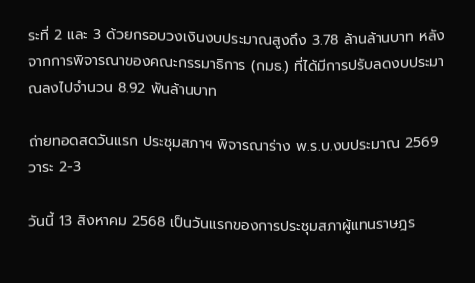ระที่ 2 และ 3 ด้วยกรอบวงเงินงบประมาณสูงถึง 3.78 ล้านล้านบาท หลังจากการพิจารณาของคณะกรรมาธิการ (กมธ.) ที่ได้มีการปรับลดงบประมาณลงไปจำนวน 8.92 พันล้านบาท

ถ่ายทอดสดวันแรก ประชุมสภาฯ พิจารณาร่าง พ.ร.บ.งบประมาณ 2569 วาระ 2-3

วันนี้ 13 สิงหาคม 2568 เป็นวันแรกของการประชุมสภาผู้แทนราษฎร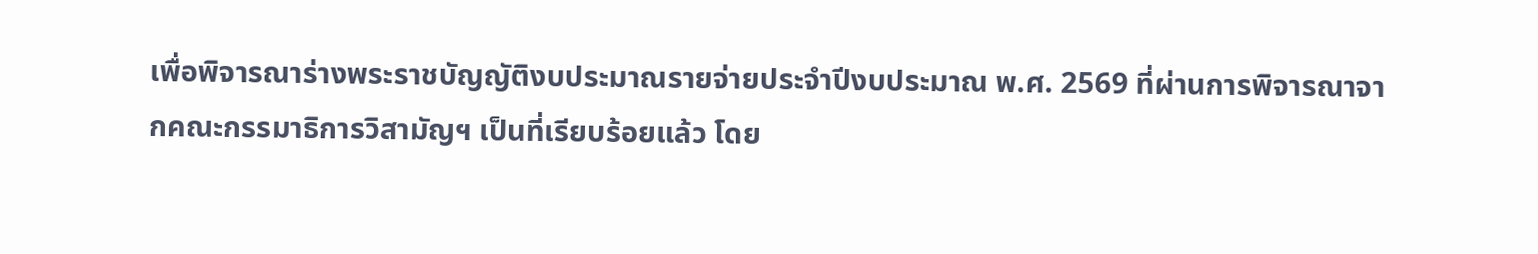เพื่อพิจารณาร่างพระราชบัญญัติงบประมาณรายจ่ายประจำปีงบประมาณ พ.ศ. 2569 ที่ผ่านการพิจารณาจากคณะกรรมาธิการวิสามัญฯ เป็นที่เรียบร้อยแล้ว โดย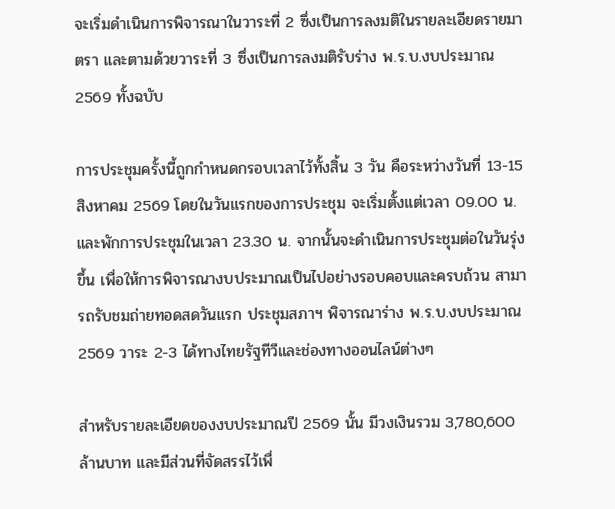จะเริ่มดำเนินการพิจารณาในวาระที่ 2 ซึ่งเป็นการลงมติในรายละเอียดรายมาตรา และตามด้วยวาระที่ 3 ซึ่งเป็นการลงมติรับร่าง พ.ร.บ.งบประมาณ 2569 ทั้งฉบับ

การประชุมครั้งนี้ถูกกำหนดกรอบเวลาไว้ทั้งสิ้น 3 วัน คือระหว่างวันที่ 13-15 สิงหาคม 2569 โดยในวันแรกของการประชุม จะเริ่มตั้งแต่เวลา 09.00 น. และพักการประชุมในเวลา 23.30 น. จากนั้นจะดำเนินการประชุมต่อในวันรุ่งขึ้น เพื่อให้การพิจารณางบประมาณเป็นไปอย่างรอบคอบและครบถ้วน สามารถรับชมถ่ายทอดสดวันแรก ประชุมสภาฯ พิจารณาร่าง พ.ร.บ.งบประมาณ 2569 วาระ 2-3 ได้ทางไทยรัฐทีวีและช่องทางออนไลน์ต่างๆ

สำหรับรายละเอียดของงบประมาณปี 2569 นั้น มีวงเงินรวม 3,780,600 ล้านบาท และมีส่วนที่จัดสรรไว้เพื่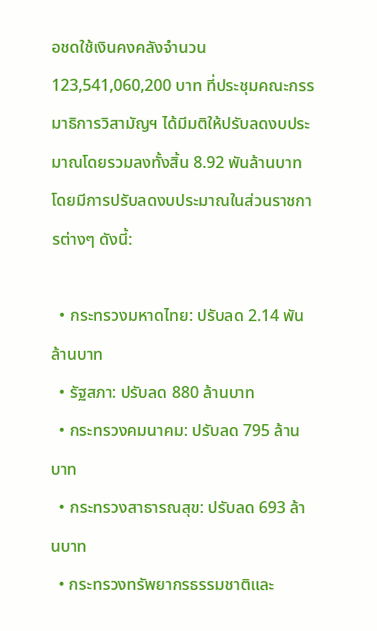อชดใช้เงินคงคลังจำนวน 123,541,060,200 บาท ที่ประชุมคณะกรรมาธิการวิสามัญฯ ได้มีมติให้ปรับลดงบประมาณโดยรวมลงทั้งสิ้น 8.92 พันล้านบาท โดยมีการปรับลดงบประมาณในส่วนราชการต่างๆ ดังนี้:

  • กระทรวงมหาดไทย: ปรับลด 2.14 พันล้านบาท
  • รัฐสภา: ปรับลด 880 ล้านบาท
  • กระทรวงคมนาคม: ปรับลด 795 ล้านบาท
  • กระทรวงสาธารณสุข: ปรับลด 693 ล้านบาท
  • กระทรวงทรัพยากรธรรมชาติและ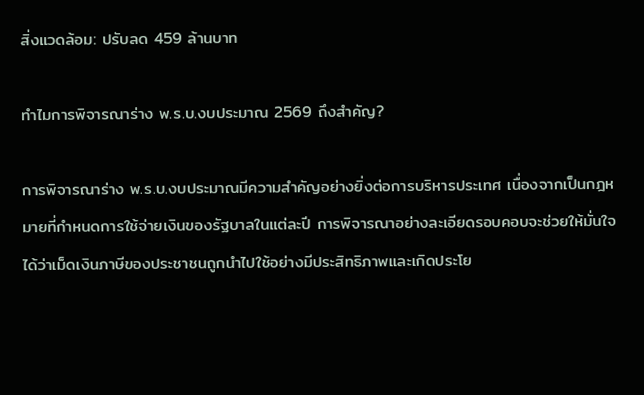สิ่งแวดล้อม: ปรับลด 459 ล้านบาท

ทำไมการพิจารณาร่าง พ.ร.บ.งบประมาณ 2569 ถึงสำคัญ?

การพิจารณาร่าง พ.ร.บ.งบประมาณมีความสำคัญอย่างยิ่งต่อการบริหารประเทศ เนื่องจากเป็นกฎหมายที่กำหนดการใช้จ่ายเงินของรัฐบาลในแต่ละปี การพิจารณาอย่างละเอียดรอบคอบจะช่วยให้มั่นใจได้ว่าเม็ดเงินภาษีของประชาชนถูกนำไปใช้อย่างมีประสิทธิภาพและเกิดประโย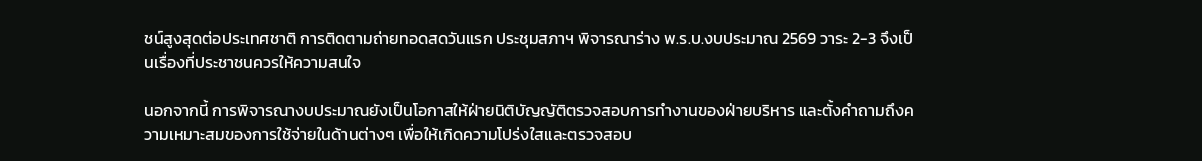ชน์สูงสุดต่อประเทศชาติ การติดตามถ่ายทอดสดวันแรก ประชุมสภาฯ พิจารณาร่าง พ.ร.บ.งบประมาณ 2569 วาระ 2-3 จึงเป็นเรื่องที่ประชาชนควรให้ความสนใจ

นอกจากนี้ การพิจารณางบประมาณยังเป็นโอกาสให้ฝ่ายนิติบัญญัติตรวจสอบการทำงานของฝ่ายบริหาร และตั้งคำถามถึงความเหมาะสมของการใช้จ่ายในด้านต่างๆ เพื่อให้เกิดความโปร่งใสและตรวจสอบ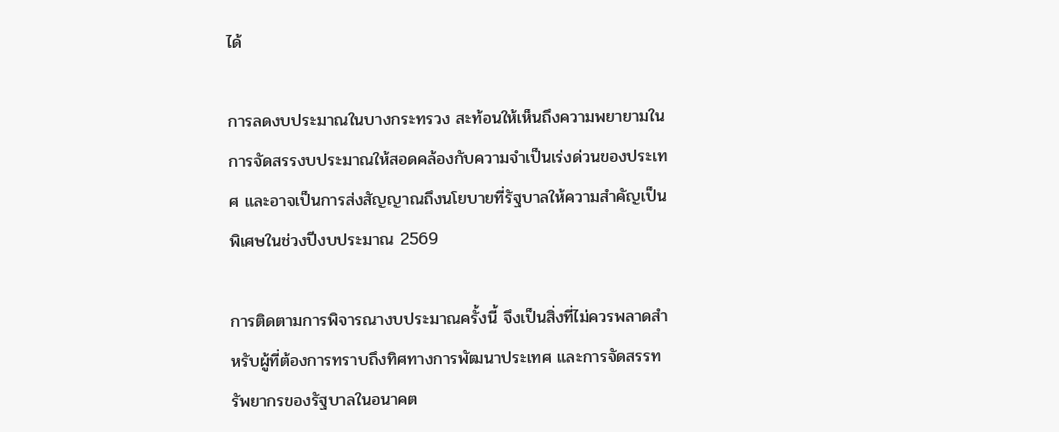ได้

การลดงบประมาณในบางกระทรวง สะท้อนให้เห็นถึงความพยายามในการจัดสรรงบประมาณให้สอดคล้องกับความจำเป็นเร่งด่วนของประเทศ และอาจเป็นการส่งสัญญาณถึงนโยบายที่รัฐบาลให้ความสำคัญเป็นพิเศษในช่วงปีงบประมาณ 2569

การติดตามการพิจารณางบประมาณครั้งนี้ จึงเป็นสิ่งที่ไม่ควรพลาดสำหรับผู้ที่ต้องการทราบถึงทิศทางการพัฒนาประเทศ และการจัดสรรทรัพยากรของรัฐบาลในอนาคต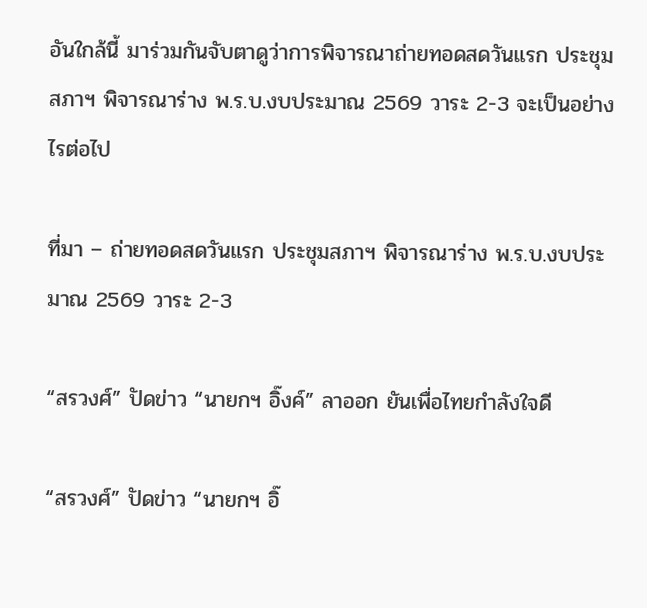อันใกล้นี้ มาร่วมกันจับตาดูว่าการพิจารณาถ่ายทอดสดวันแรก ประชุมสภาฯ พิจารณาร่าง พ.ร.บ.งบประมาณ 2569 วาระ 2-3 จะเป็นอย่างไรต่อไป

ที่มา – ถ่ายทอดสดวันแรก ประชุมสภาฯ พิจารณาร่าง พ.ร.บ.งบประมาณ 2569 วาระ 2-3

“สรวงศ์” ปัดข่าว “นายกฯ อิ๊งค์” ลาออก ยันเพื่อไทยกำลังใจดี

“สรวงศ์” ปัดข่าว “นายกฯ อิ๊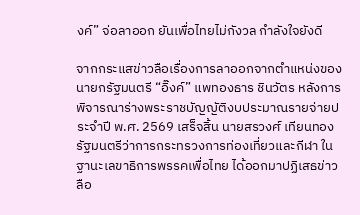งค์” จ่อลาออก ยันเพื่อไทยไม่กังวล กำลังใจยังดี

จากกระแสข่าวลือเรื่องการลาออกจากตำแหน่งของนายกรัฐมนตรี “อิ๊งค์” แพทองธาร ชินวัตร หลังการพิจารณาร่างพระราชบัญญัติงบประมาณรายจ่ายประจำปี พ.ศ. 2569 เสร็จสิ้น นายสรวงศ์ เทียนทอง รัฐมนตรีว่าการกระทรวงการท่องเที่ยวและกีฬา ในฐานะเลขาธิการพรรคเพื่อไทย ได้ออกมาปฏิเสธข่าวลือ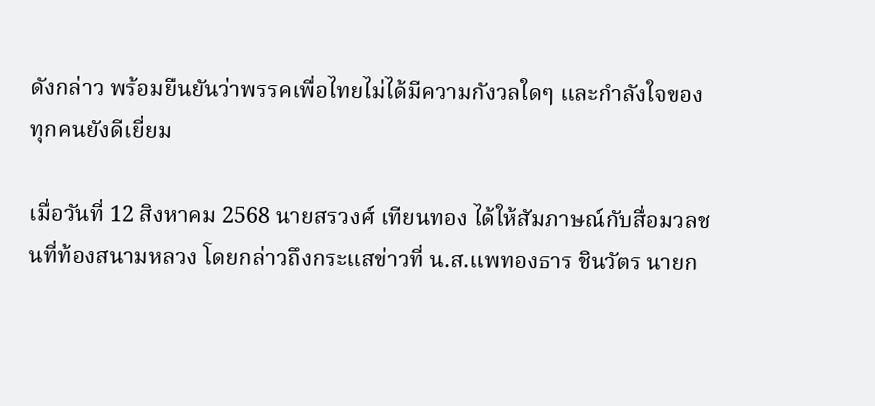ดังกล่าว พร้อมยืนยันว่าพรรคเพื่อไทยไม่ได้มีความกังวลใดๆ และกำลังใจของทุกคนยังดีเยี่ยม

เมื่อวันที่ 12 สิงหาคม 2568 นายสรวงศ์ เทียนทอง ได้ให้สัมภาษณ์กับสื่อมวลชนที่ท้องสนามหลวง โดยกล่าวถึงกระแสข่าวที่ น.ส.แพทองธาร ชินวัตร นายก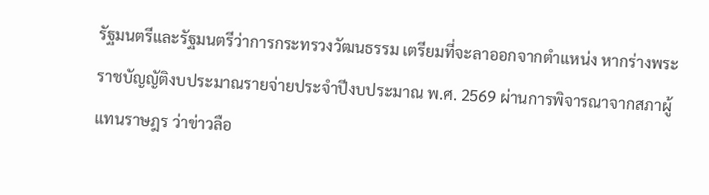รัฐมนตรีและรัฐมนตรีว่าการกระทรวงวัฒนธรรม เตรียมที่จะลาออกจากตำแหน่ง หากร่างพระราชบัญญัติงบประมาณรายจ่ายประจำปีงบประมาณ พ.ศ. 2569 ผ่านการพิจารณาจากสภาผู้แทนราษฎร ว่าข่าวลือ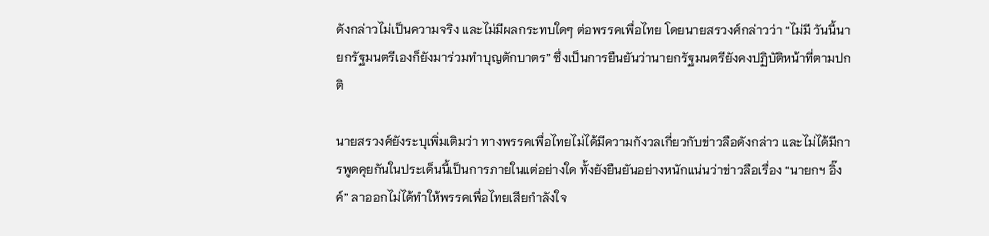ดังกล่าวไม่เป็นความจริง และไม่มีผลกระทบใดๆ ต่อพรรคเพื่อไทย โดยนายสรวงศ์กล่าวว่า “ไม่มี วันนี้นายกรัฐมนตรีเองก็ยังมาร่วมทำบุญตักบาตร” ซึ่งเป็นการยืนยันว่านายกรัฐมนตรียังคงปฏิบัติหน้าที่ตามปกติ

นายสรวงศ์ยังระบุเพิ่มเติมว่า ทางพรรคเพื่อไทยไม่ได้มีความกังวลเกี่ยวกับข่าวลือดังกล่าว และไม่ได้มีการพูดคุยกันในประเด็นนี้เป็นการภายในแต่อย่างใด ทั้งยังยืนยันอย่างหนักแน่นว่าข่าวลือเรื่อง “นายกฯ อิ๊งค์” ลาออกไม่ได้ทำให้พรรคเพื่อไทยเสียกำลังใจ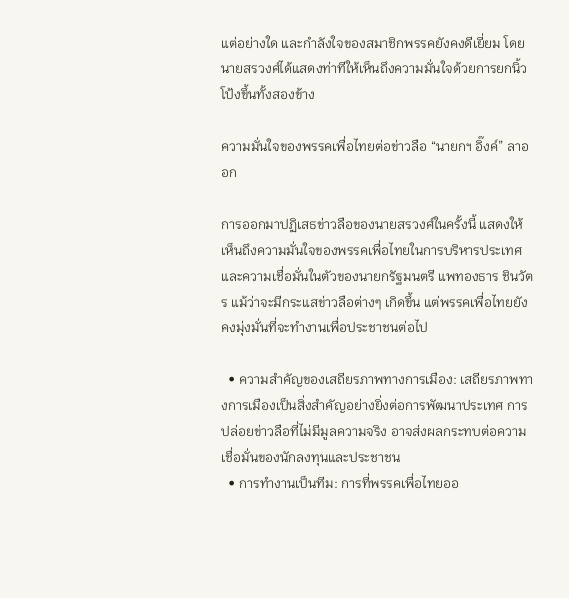แต่อย่างใด และกำลังใจของสมาชิกพรรคยังคงดีเยี่ยม โดยนายสรวงศ์ได้แสดงท่าทีให้เห็นถึงความมั่นใจด้วยการยกนิ้วโป้งขึ้นทั้งสองข้าง

ความมั่นใจของพรรคเพื่อไทยต่อข่าวลือ “นายกฯ อิ๊งค์” ลาออก

การออกมาปฏิเสธข่าวลือของนายสรวงศ์ในครั้งนี้ แสดงให้เห็นถึงความมั่นใจของพรรคเพื่อไทยในการบริหารประเทศ และความเชื่อมั่นในตัวของนายกรัฐมนตรี แพทองธาร ชินวัตร แม้ว่าจะมีกระแสข่าวลือต่างๆ เกิดขึ้น แต่พรรคเพื่อไทยยังคงมุ่งมั่นที่จะทำงานเพื่อประชาชนต่อไป

  • ความสำคัญของเสถียรภาพทางการเมือง: เสถียรภาพทางการเมืองเป็นสิ่งสำคัญอย่างยิ่งต่อการพัฒนาประเทศ การปล่อยข่าวลือที่ไม่มีมูลความจริง อาจส่งผลกระทบต่อความเชื่อมั่นของนักลงทุนและประชาชน
  • การทำงานเป็นทีม: การที่พรรคเพื่อไทยออ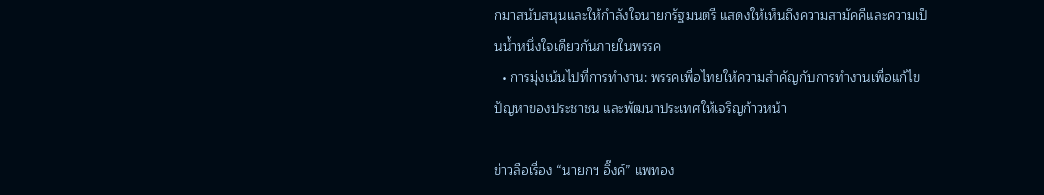กมาสนับสนุนและให้กำลังใจนายกรัฐมนตรี แสดงให้เห็นถึงความสามัคคีและความเป็นน้ำหนึ่งใจเดียวกันภายในพรรค
  • การมุ่งเน้นไปที่การทำงาน: พรรคเพื่อไทยให้ความสำคัญกับการทำงานเพื่อแก้ไขปัญหาของประชาชน และพัฒนาประเทศให้เจริญก้าวหน้า

ข่าวลือเรื่อง “นายกฯ อิ๊งค์” แพทอง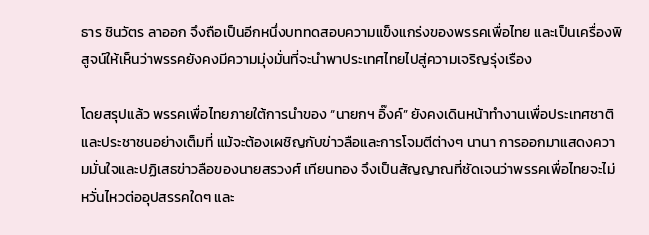ธาร ชินวัตร ลาออก จึงถือเป็นอีกหนึ่งบททดสอบความแข็งแกร่งของพรรคเพื่อไทย และเป็นเครื่องพิสูจน์ให้เห็นว่าพรรคยังคงมีความมุ่งมั่นที่จะนำพาประเทศไทยไปสู่ความเจริญรุ่งเรือง

โดยสรุปแล้ว พรรคเพื่อไทยภายใต้การนำของ “นายกฯ อิ๊งค์” ยังคงเดินหน้าทำงานเพื่อประเทศชาติและประชาชนอย่างเต็มที่ แม้จะต้องเผชิญกับข่าวลือและการโจมตีต่างๆ นานา การออกมาแสดงความมั่นใจและปฏิเสธข่าวลือของนายสรวงศ์ เทียนทอง จึงเป็นสัญญาณที่ชัดเจนว่าพรรคเพื่อไทยจะไม่หวั่นไหวต่ออุปสรรคใดๆ และ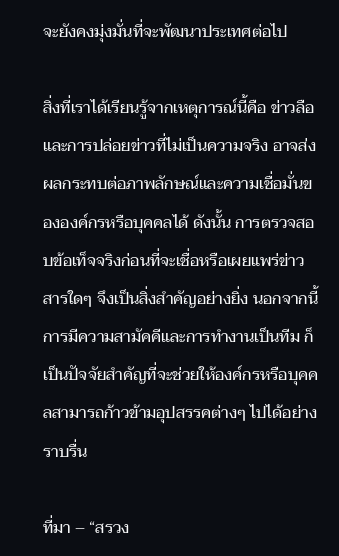จะยังคงมุ่งมั่นที่จะพัฒนาประเทศต่อไป

สิ่งที่เราได้เรียนรู้จากเหตุการณ์นี้คือ ข่าวลือและการปล่อยข่าวที่ไม่เป็นความจริง อาจส่งผลกระทบต่อภาพลักษณ์และความเชื่อมั่นขององค์กรหรือบุคคลได้ ดังนั้น การตรวจสอบข้อเท็จจริงก่อนที่จะเชื่อหรือเผยแพร่ข่าวสารใดๆ จึงเป็นสิ่งสำคัญอย่างยิ่ง นอกจากนี้ การมีความสามัคคีและการทำงานเป็นทีม ก็เป็นปัจจัยสำคัญที่จะช่วยให้องค์กรหรือบุคคลสามารถก้าวข้ามอุปสรรคต่างๆ ไปได้อย่างราบรื่น

ที่มา – “สรวง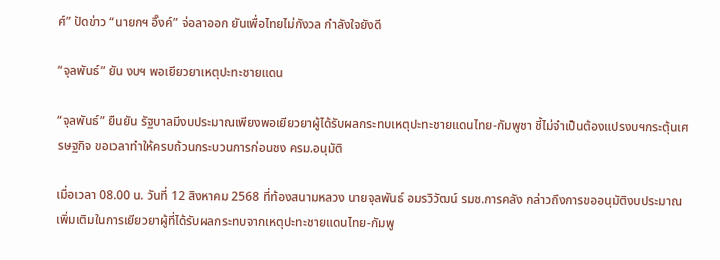ศ์” ปัดข่าว “นายกฯ อิ๊งค์” จ่อลาออก ยันเพื่อไทยไม่กังวล กำลังใจยังดี

“จุลพันธ์” ยัน งบฯ พอเยียวยาเหตุปะทะชายแดน

“จุลพันธ์” ยืนยัน รัฐบาลมีงบประมาณเพียงพอเยียวยาผู้ได้รับผลกระทบเหตุปะทะชายแดนไทย-กัมพูชา ชี้ไม่จำเป็นต้องแปรงบฯกระตุ้นเศรษฐกิจ ขอเวลาทำให้ครบถ้วนกระบวนการก่อนชง ครม.อนุมัติ

เมื่อเวลา 08.00 น. วันที่ 12 สิงหาคม 2568 ที่ท้องสนามหลวง นายจุลพันธ์ อมรวิวัฒน์ รมช.การคลัง กล่าวถึงการขออนุมัติงบประมาณเพิ่มเติมในการเยียวยาผู้ที่ได้รับผลกระทบจากเหตุปะทะชายแดนไทย-กัมพู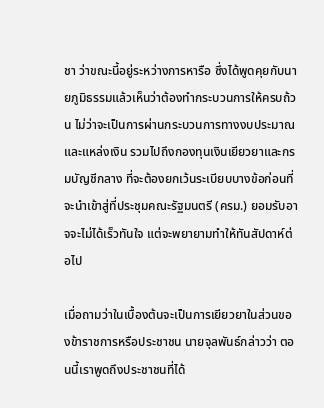ชา ว่าขณะนี้อยู่ระหว่างการหารือ ซึ่งได้พูดคุยกับนายภูมิธรรมแล้วเห็นว่าต้องทำกระบวนการให้ครบถ้วน ไม่ว่าจะเป็นการผ่านกระบวนการทางงบประมาณและแหล่งเงิน รวมไปถึงกองทุนเงินเยียวยาและกรมบัญชีกลาง ที่จะต้องยกเว้นระเบียบบางข้อก่อนที่จะนำเข้าสู่ที่ประชุมคณะรัฐมนตรี (ครม.) ยอมรับอาจจะไม่ได้เร็วทันใจ แต่จะพยายามทำให้ทันสัปดาห์ต่อไป

เมื่อถามว่าในเบื้องต้นจะเป็นการเยียวยาในส่วนของข้าราชการหรือประชาชน นายจุลพันธ์กล่าวว่า ตอนนี้เราพูดถึงประชาชนที่ได้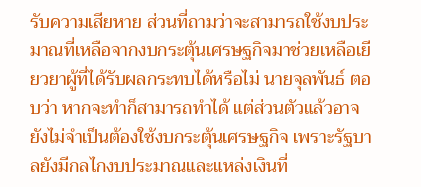รับความเสียหาย ส่วนที่ถามว่าจะสามารถใช้งบประมาณที่เหลือจากงบกระตุ้นเศรษฐกิจมาช่วยเหลือเยียวยาผู้ที่ได้รับผลกระทบได้หรือไม่ นายจุลพันธ์ ตอบว่า หากจะทำก็สามารถทำได้ แต่ส่วนตัวแล้วอาจยังไม่จำเป็นต้องใช้งบกระตุ้นเศรษฐกิจ เพราะรัฐบาลยังมีกลไกงบประมาณและแหล่งเงินที่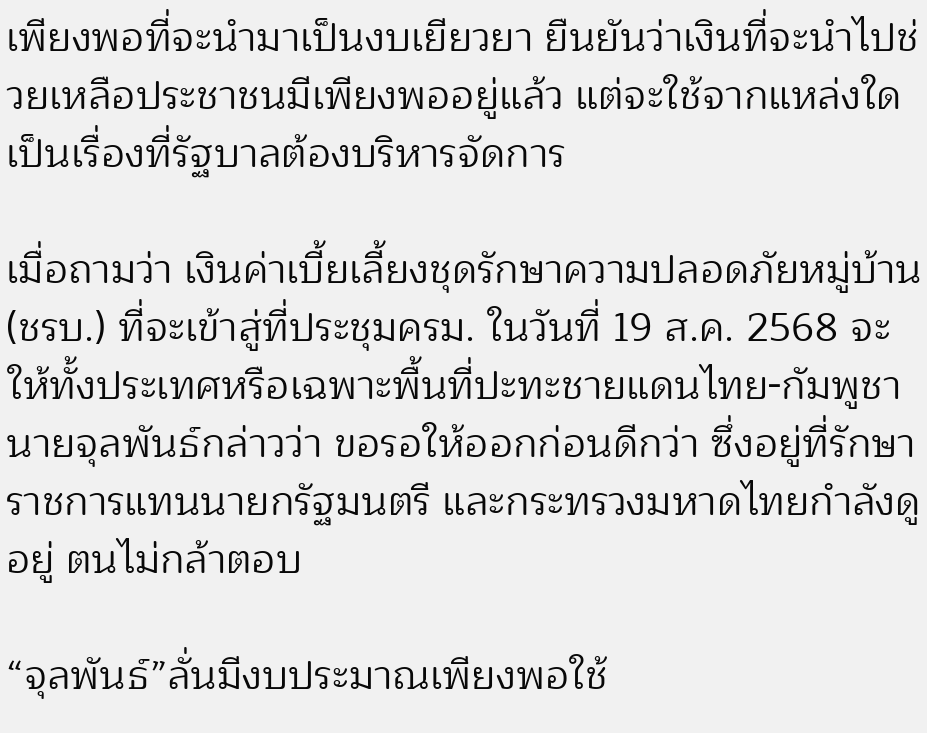เพียงพอที่จะนำมาเป็นงบเยียวยา ยืนยันว่าเงินที่จะนำไปช่วยเหลือประชาชนมีเพียงพออยู่แล้ว แต่จะใช้จากแหล่งใด เป็นเรื่องที่รัฐบาลต้องบริหารจัดการ

เมื่อถามว่า เงินค่าเบี้ยเลี้ยงชุดรักษาความปลอดภัยหมู่บ้าน (ชรบ.) ที่จะเข้าสู่ที่ประชุมครม. ในวันที่ 19 ส.ค. 2568 จะให้ทั้งประเทศหรือเฉพาะพื้นที่ปะทะชายแดนไทย-กัมพูชา นายจุลพันธ์กล่าวว่า ขอรอให้ออกก่อนดีกว่า ซึ่งอยู่ที่รักษาราชการแทนนายกรัฐมนตรี และกระทรวงมหาดไทยกำลังดูอยู่ ตนไม่กล้าตอบ

“จุลพันธ์”ลั่นมีงบประมาณเพียงพอใช้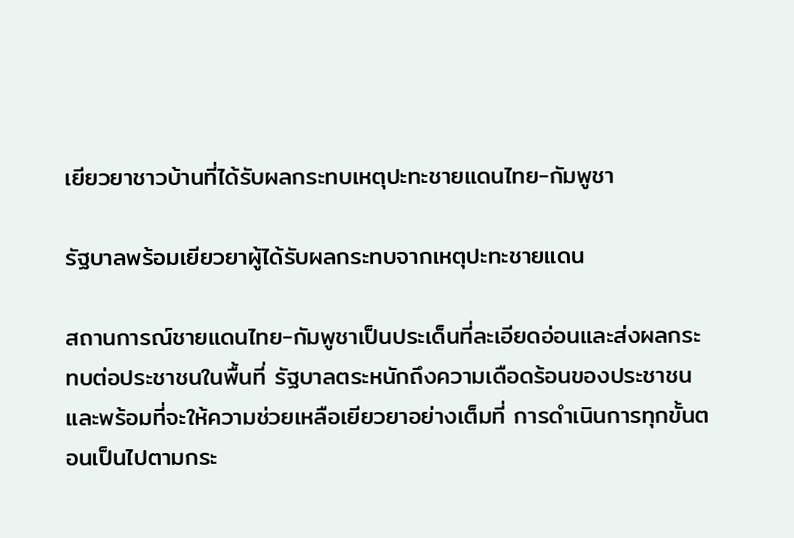เยียวยาชาวบ้านที่ได้รับผลกระทบเหตุปะทะชายแดนไทย-กัมพูชา

รัฐบาลพร้อมเยียวยาผู้ได้รับผลกระทบจากเหตุปะทะชายแดน

สถานการณ์ชายแดนไทย-กัมพูชาเป็นประเด็นที่ละเอียดอ่อนและส่งผลกระทบต่อประชาชนในพื้นที่ รัฐบาลตระหนักถึงความเดือดร้อนของประชาชนและพร้อมที่จะให้ความช่วยเหลือเยียวยาอย่างเต็มที่ การดำเนินการทุกขั้นตอนเป็นไปตามกระ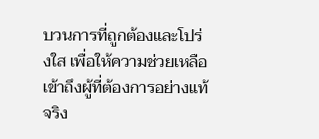บวนการที่ถูกต้องและโปร่งใส เพื่อให้ความช่วยเหลือเข้าถึงผู้ที่ต้องการอย่างแท้จริง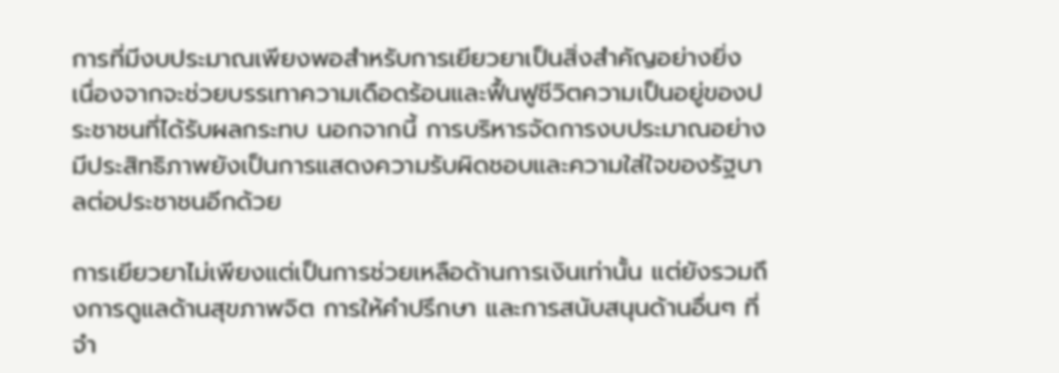การที่มีงบประมาณเพียงพอสำหรับการเยียวยาเป็นสิ่งสำคัญอย่างยิ่ง เนื่องจากจะช่วยบรรเทาความเดือดร้อนและฟื้นฟูชีวิตความเป็นอยู่ของประชาชนที่ได้รับผลกระทบ นอกจากนี้ การบริหารจัดการงบประมาณอย่างมีประสิทธิภาพยังเป็นการแสดงความรับผิดชอบและความใส่ใจของรัฐบาลต่อประชาชนอีกด้วย

การเยียวยาไม่เพียงแต่เป็นการช่วยเหลือด้านการเงินเท่านั้น แต่ยังรวมถึงการดูแลด้านสุขภาพจิต การให้คำปรึกษา และการสนับสนุนด้านอื่นๆ ที่จำ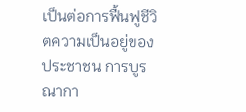เป็นต่อการฟื้นฟูชีวิตความเป็นอยู่ของประชาชน การบูรณากา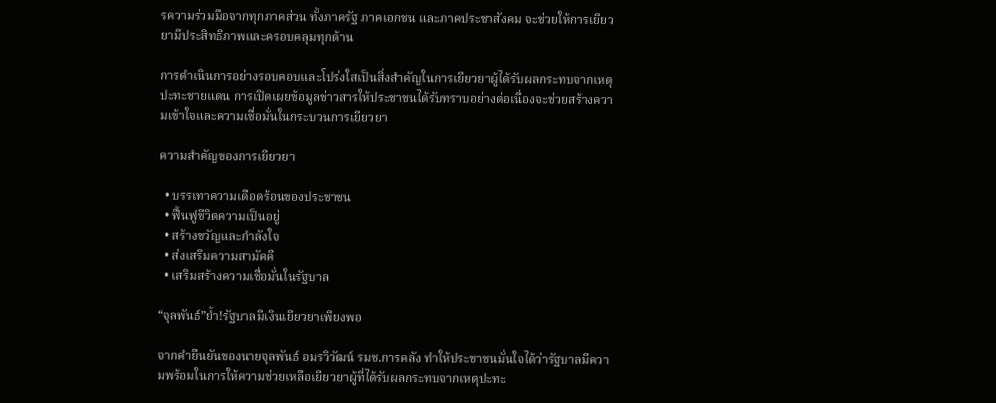รความร่วมมือจากทุกภาคส่วน ทั้งภาครัฐ ภาคเอกชน และภาคประชาสังคม จะช่วยให้การเยียวยามีประสิทธิภาพและครอบคลุมทุกด้าน

การดำเนินการอย่างรอบคอบและโปร่งใสเป็นสิ่งสำคัญในการเยียวยาผู้ได้รับผลกระทบจากเหตุปะทะชายแดน การเปิดเผยข้อมูลข่าวสารให้ประชาชนได้รับทราบอย่างต่อเนื่องจะช่วยสร้างความเข้าใจและความเชื่อมั่นในกระบวนการเยียวยา

ความสำคัญของการเยียวยา

  • บรรเทาความเดือดร้อนของประชาชน
  • ฟื้นฟูชีวิตความเป็นอยู่
  • สร้างขวัญและกำลังใจ
  • ส่งเสริมความสามัคคี
  • เสริมสร้างความเชื่อมั่นในรัฐบาล

“จุลพันธ์”ย้ำ!รัฐบาลมีเงินเยียวยาเพียงพอ

จากคำยืนยันของนายจุลพันธ์ อมรวิวัฒน์ รมช.การคลัง ทำให้ประชาชนมั่นใจได้ว่ารัฐบาลมีความพร้อมในการให้ความช่วยเหลือเยียวยาผู้ที่ได้รับผลกระทบจากเหตุปะทะ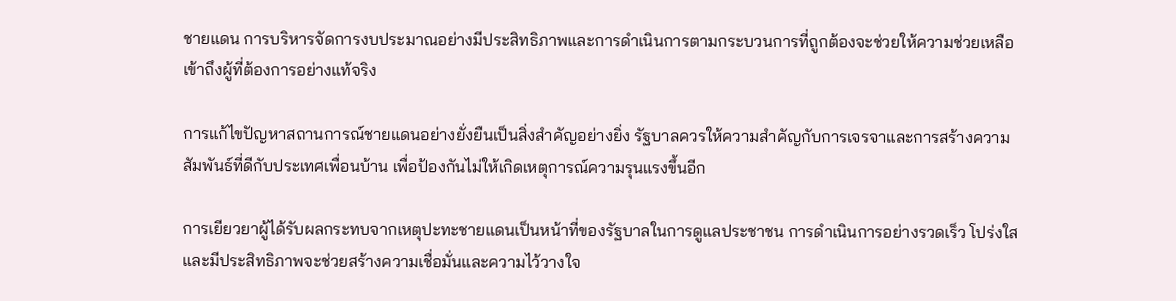ชายแดน การบริหารจัดการงบประมาณอย่างมีประสิทธิภาพและการดำเนินการตามกระบวนการที่ถูกต้องจะช่วยให้ความช่วยเหลือเข้าถึงผู้ที่ต้องการอย่างแท้จริง

การแก้ไขปัญหาสถานการณ์ชายแดนอย่างยั่งยืนเป็นสิ่งสำคัญอย่างยิ่ง รัฐบาลควรให้ความสำคัญกับการเจรจาและการสร้างความสัมพันธ์ที่ดีกับประเทศเพื่อนบ้าน เพื่อป้องกันไม่ให้เกิดเหตุการณ์ความรุนแรงขึ้นอีก

การเยียวยาผู้ได้รับผลกระทบจากเหตุปะทะชายแดนเป็นหน้าที่ของรัฐบาลในการดูแลประชาชน การดำเนินการอย่างรวดเร็ว โปร่งใส และมีประสิทธิภาพจะช่วยสร้างความเชื่อมั่นและความไว้วางใจ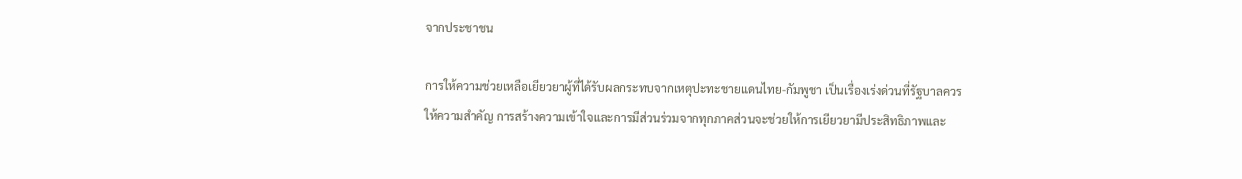จากประชาชน

การให้ความช่วยเหลือเยียวยาผู้ที่ได้รับผลกระทบจากเหตุปะทะชายแดนไทย-กัมพูชา เป็นเรื่องเร่งด่วนที่รัฐบาลควรให้ความสำคัญ การสร้างความเข้าใจและการมีส่วนร่วมจากทุกภาคส่วนจะช่วยให้การเยียวยามีประสิทธิภาพและ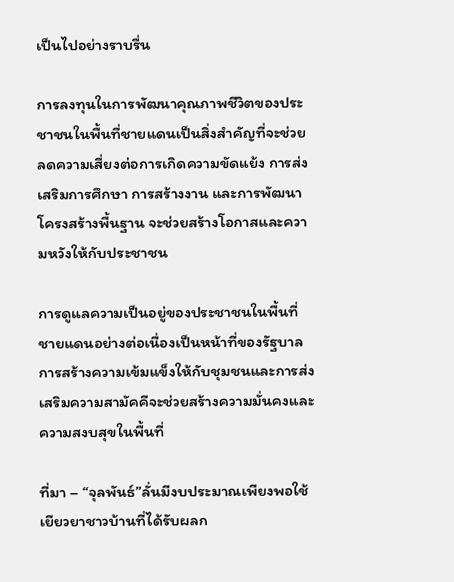เป็นไปอย่างราบรื่น

การลงทุนในการพัฒนาคุณภาพชีวิตของประชาชนในพื้นที่ชายแดนเป็นสิ่งสำคัญที่จะช่วยลดความเสี่ยงต่อการเกิดความขัดแย้ง การส่งเสริมการศึกษา การสร้างงาน และการพัฒนาโครงสร้างพื้นฐาน จะช่วยสร้างโอกาสและความหวังให้กับประชาชน

การดูแลความเป็นอยู่ของประชาชนในพื้นที่ชายแดนอย่างต่อเนื่องเป็นหน้าที่ของรัฐบาล การสร้างความเข้มแข็งให้กับชุมชนและการส่งเสริมความสามัคคีจะช่วยสร้างความมั่นคงและความสงบสุขในพื้นที่

ที่มา – “จุลพันธ์”ลั่นมีงบประมาณเพียงพอใช้เยียวยาชาวบ้านที่ได้รับผลก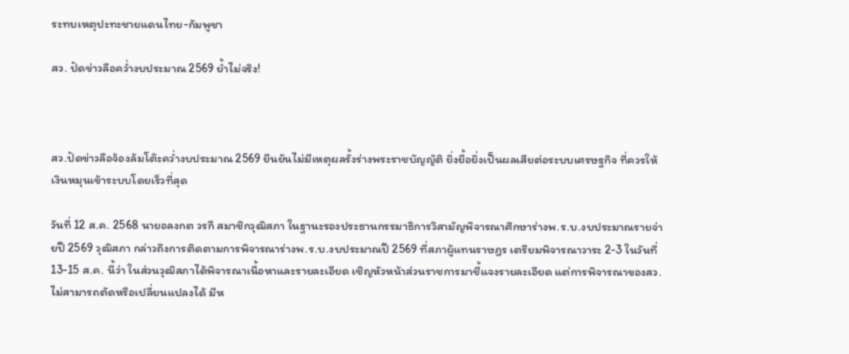ระทบเหตุปะทะชายแดนไทย-กัมพูชา

สว. ปัดข่าวลือคว่ำงบประมาณ 2569 ย้ำไม่จริง!



สว.ปัดข่าวลือจ้องล้มโต๊ะคว่ำงบประมาณ 2569 ยืนยันไม่มีเหตุผลรั้งร่างพระราชบัญญัติ ยิ่งยื้อยิ่งเป็นผลเสียต่อระบบเศรษฐกิจ ที่ควรให้เงินหมุนเข้าระบบโดยเร็วที่สุด

วันที่ 12 ส.ค. 2568 นายอลงกต วรกี สมาชิกวุฒิสภา ในฐานะรองประธานกรรมาธิการวิสามัญพิจารณาศึกษาร่างพ.ร.บ.งบประมาณรายจ่ายปี 2569 วุฒิสภา กล่าวถึงการติดตามการพิจารณาร่างพ.ร.บ.งบประมาณปี 2569 ที่สภาผู้แทนราษฎร เตรียมพิจารณาวาระ 2-3 ในวันที่ 13-15 ส.ค. นี้ว่า ในส่วนวุฒิสภาได้พิจารณาเนื้อหาและรายละเอียด เชิญหัวหน้าส่วนราชการมาชี้แจงรายละเอียด แต่การพิจารณาของสว. ไม่สามารถตัดหรือเปลี่ยนแปลงได้ มีห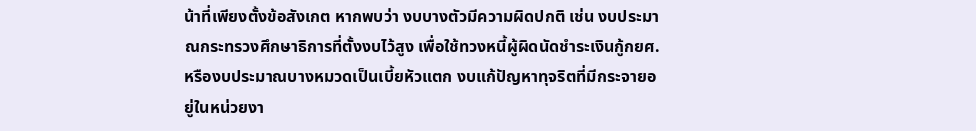น้าที่เพียงตั้งข้อสังเกต หากพบว่า งบบางตัวมีความผิดปกติ เช่น งบประมาณกระทรวงศึกษาธิการที่ตั้งงบไว้สูง เพื่อใช้ทวงหนี้ผู้ผิดนัดชำระเงินกู้กยศ. หรืองบประมาณบางหมวดเป็นเบี้ยหัวแตก งบแก้ปัญหาทุจริตที่มีกระจายอยู่ในหน่วยงา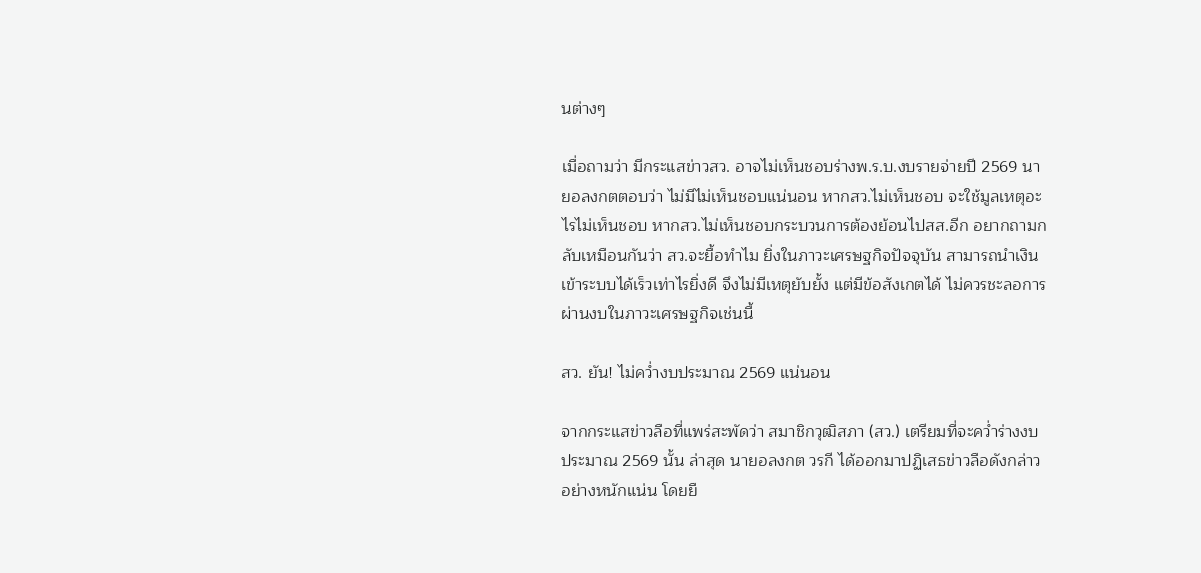นต่างๆ

เมื่อถามว่า มีกระแสข่าวสว. อาจไม่เห็นชอบร่างพ.ร.บ.งบรายจ่ายปี 2569 นายอลงกตตอบว่า ไม่มีไม่เห็นชอบแน่นอน หากสว.ไม่เห็นชอบ จะใช้มูลเหตุอะไรไม่เห็นชอบ หากสว.ไม่เห็นชอบกระบวนการต้องย้อนไปสส.อีก อยากถามกลับเหมือนกันว่า สว.จะยื้อทำไม ยิ่งในภาวะเศรษฐกิจปัจจุบัน สามารถนำเงินเข้าระบบได้เร็วเท่าไรยิ่งดี จึงไม่มีเหตุยับยั้ง แต่มีข้อสังเกตได้ ไม่ควรชะลอการผ่านงบในภาวะเศรษฐกิจเช่นนี้

สว. ยัน! ไม่คว่ำงบประมาณ 2569 แน่นอน

จากกระแสข่าวลือที่แพร่สะพัดว่า สมาชิกวุฒิสภา (สว.) เตรียมที่จะคว่ำร่างงบประมาณ 2569 นั้น ล่าสุด นายอลงกต วรกี ได้ออกมาปฏิเสธข่าวลือดังกล่าวอย่างหนักแน่น โดยยื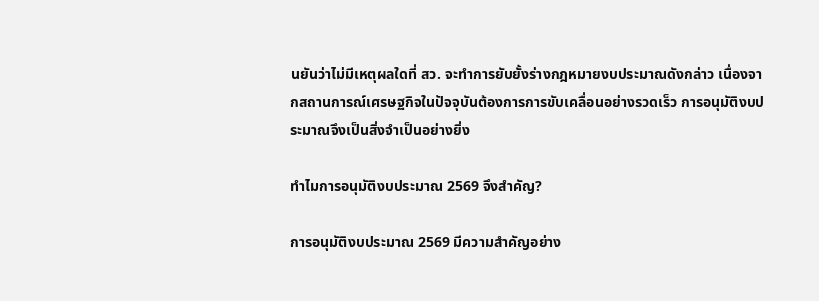นยันว่าไม่มีเหตุผลใดที่ สว. จะทำการยับยั้งร่างกฎหมายงบประมาณดังกล่าว เนื่องจากสถานการณ์เศรษฐกิจในปัจจุบันต้องการการขับเคลื่อนอย่างรวดเร็ว การอนุมัติงบประมาณจึงเป็นสิ่งจำเป็นอย่างยิ่ง

ทำไมการอนุมัติงบประมาณ 2569 จึงสำคัญ?

การอนุมัติงบประมาณ 2569 มีความสำคัญอย่าง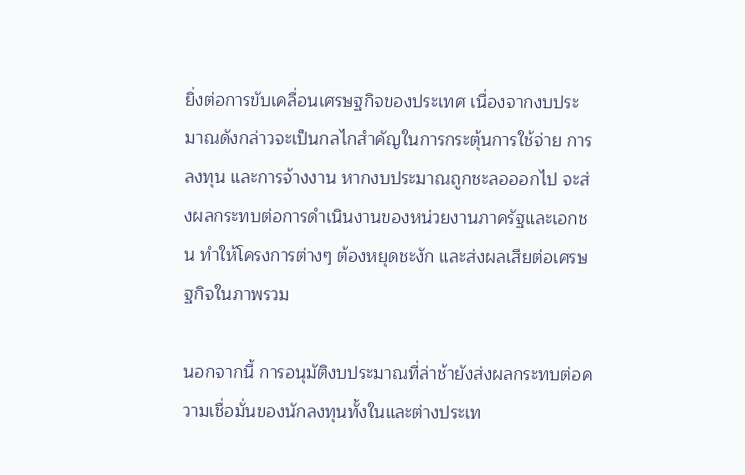ยิ่งต่อการขับเคลื่อนเศรษฐกิจของประเทศ เนื่องจากงบประมาณดังกล่าวจะเป็นกลไกสำคัญในการกระตุ้นการใช้จ่าย การลงทุน และการจ้างงาน หากงบประมาณถูกชะลอออกไป จะส่งผลกระทบต่อการดำเนินงานของหน่วยงานภาครัฐและเอกชน ทำให้โครงการต่างๆ ต้องหยุดชะงัก และส่งผลเสียต่อเศรษฐกิจในภาพรวม

นอกจากนี้ การอนุมัติงบประมาณที่ล่าช้ายังส่งผลกระทบต่อความเชื่อมั่นของนักลงทุนทั้งในและต่างประเท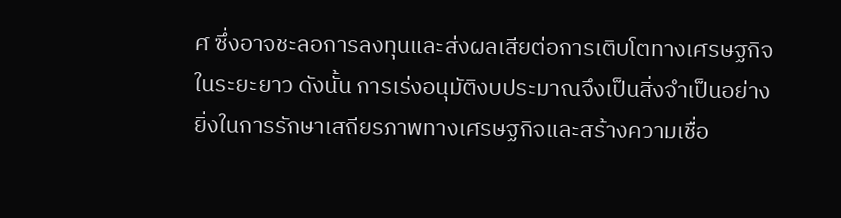ศ ซึ่งอาจชะลอการลงทุนและส่งผลเสียต่อการเติบโตทางเศรษฐกิจในระยะยาว ดังนั้น การเร่งอนุมัติงบประมาณจึงเป็นสิ่งจำเป็นอย่างยิ่งในการรักษาเสถียรภาพทางเศรษฐกิจและสร้างความเชื่อ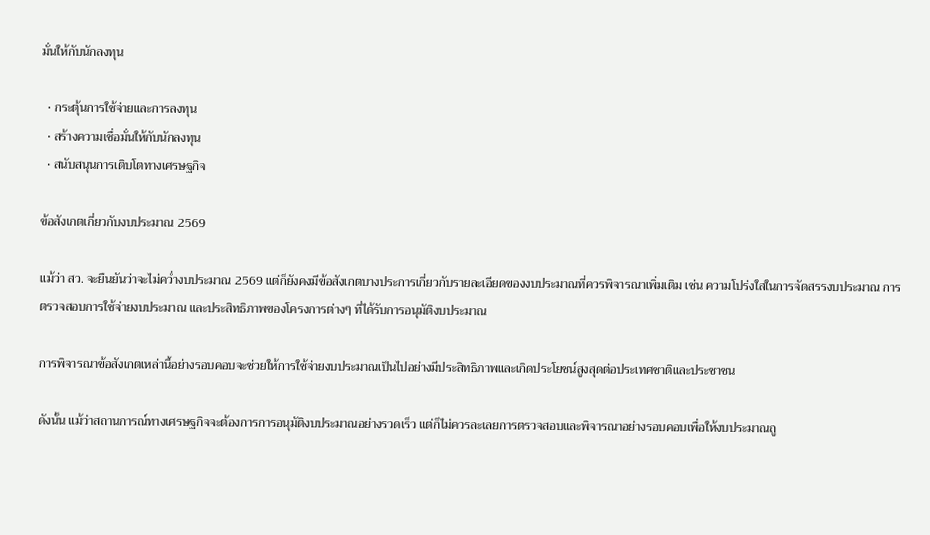มั่นให้กับนักลงทุน

  • กระตุ้นการใช้จ่ายและการลงทุน
  • สร้างความเชื่อมั่นให้กับนักลงทุน
  • สนับสนุนการเติบโตทางเศรษฐกิจ

ข้อสังเกตเกี่ยวกับงบประมาณ 2569

แม้ว่า สว. จะยืนยันว่าจะไม่คว่ำงบประมาณ 2569 แต่ก็ยังคงมีข้อสังเกตบางประการเกี่ยวกับรายละเอียดของงบประมาณที่ควรพิจารณาเพิ่มเติม เช่น ความโปร่งใสในการจัดสรรงบประมาณ การตรวจสอบการใช้จ่ายงบประมาณ และประสิทธิภาพของโครงการต่างๆ ที่ได้รับการอนุมัติงบประมาณ

การพิจารณาข้อสังเกตเหล่านี้อย่างรอบคอบจะช่วยให้การใช้จ่ายงบประมาณเป็นไปอย่างมีประสิทธิภาพและเกิดประโยชน์สูงสุดต่อประเทศชาติและประชาชน

ดังนั้น แม้ว่าสถานการณ์ทางเศรษฐกิจจะต้องการการอนุมัติงบประมาณอย่างรวดเร็ว แต่ก็ไม่ควรละเลยการตรวจสอบและพิจารณาอย่างรอบคอบเพื่อให้งบประมาณถู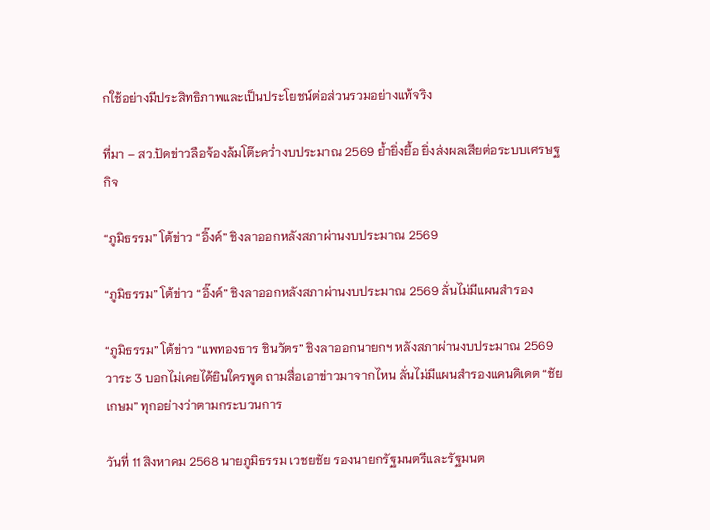กใช้อย่างมีประสิทธิภาพและเป็นประโยชน์ต่อส่วนรวมอย่างแท้จริง

ที่มา – สว.ปัดข่าวลือจ้องล้มโต๊ะคว่ำงบประมาณ 2569 ย้ำยิ่งยื้อ ยิ่งส่งผลเสียต่อระบบเศรษฐกิจ

“ภูมิธรรม” โต้ข่าว “อิ๊งค์” ชิงลาออกหลังสภาผ่านงบประมาณ 2569

“ภูมิธรรม” โต้ข่าว “อิ๊งค์” ชิงลาออกหลังสภาผ่านงบประมาณ 2569 ลั่นไม่มีแผนสำรอง

“ภูมิธรรม” โต้ข่าว “แพทองธาร ชินวัตร” ชิงลาออกนายกฯ หลังสภาผ่านงบประมาณ 2569 วาระ 3 บอกไม่เคยได้ยินใครพูด ถามสื่อเอาข่าวมาจากไหน ลั่นไม่มีแผนสำรองแคนดิเดต “ชัยเกษม” ทุกอย่างว่าตามกระบวนการ

วันที่ 11 สิงหาคม 2568 นายภูมิธรรม เวชยชัย รองนายกรัฐมนตรีและรัฐมนต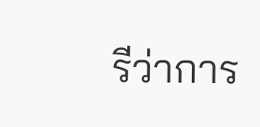รีว่าการ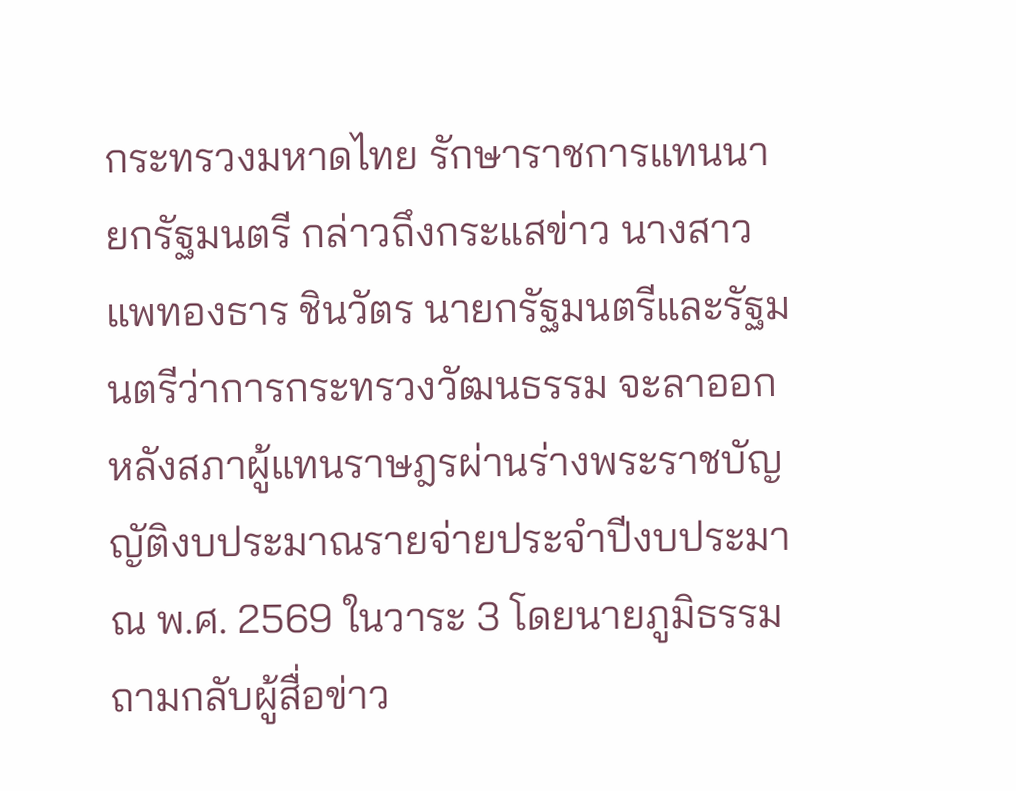กระทรวงมหาดไทย รักษาราชการแทนนายกรัฐมนตรี กล่าวถึงกระแสข่าว นางสาวแพทองธาร ชินวัตร นายกรัฐมนตรีและรัฐมนตรีว่าการกระทรวงวัฒนธรรม จะลาออกหลังสภาผู้แทนราษฎรผ่านร่างพระราชบัญญัติงบประมาณรายจ่ายประจำปีงบประมาณ พ.ศ. 2569 ในวาระ 3 โดยนายภูมิธรรม ถามกลับผู้สื่อข่าว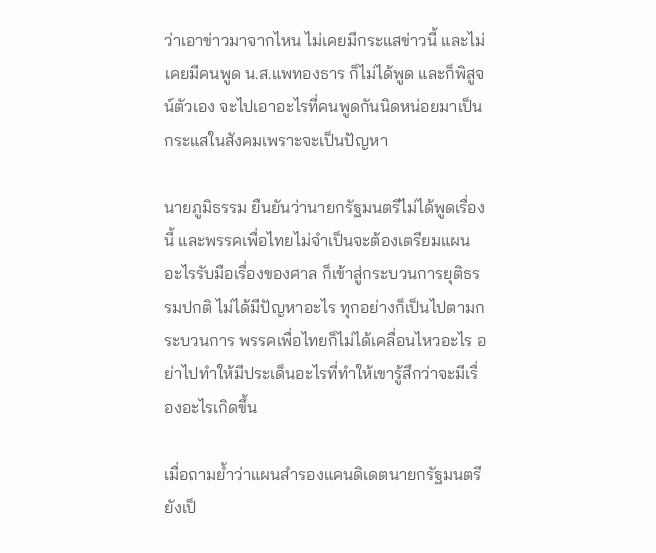ว่าเอาข่าวมาจากไหน ไม่เคยมีกระแสข่าวนี้ และไม่เคยมีคนพูด น.ส.แพทองธาร ก็ไม่ได้พูด และก็พิสูจน์ตัวเอง จะไปเอาอะไรที่คนพูดกันนิดหน่อยมาเป็นกระแสในสังคมเพราะจะเป็นปัญหา

นายภูมิธรรม ยืนยันว่านายกรัฐมนตรีไม่ได้พูดเรื่องนี้ และพรรคเพื่อไทยไม่จำเป็นจะต้องเตรียมแผนอะไรรับมือเรื่องของศาล ก็เข้าสู่กระบวนการยุติธรรมปกติ ไม่ได้มีปัญหาอะไร ทุกอย่างก็เป็นไปตามกระบวนการ พรรคเพื่อไทยก็ไม่ได้เคลื่อนไหวอะไร อย่าไปทำให้มีประเด็นอะไรที่ทำให้เขารู้สึกว่าจะมีเรื่องอะไรเกิดขึ้น

เมื่อถามย้ำว่าแผนสำรองแคนดิเดตนายกรัฐมนตรียังเป็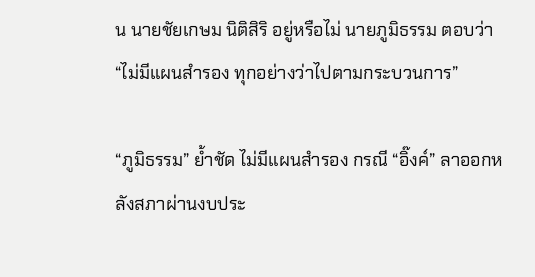น นายชัยเกษม นิติสิริ อยู่หรือไม่ นายภูมิธรรม ตอบว่า “ไม่มีแผนสำรอง ทุกอย่างว่าไปตามกระบวนการ”

“ภูมิธรรม” ย้ำชัด ไม่มีแผนสำรอง กรณี “อิ๊งค์” ลาออกหลังสภาผ่านงบประ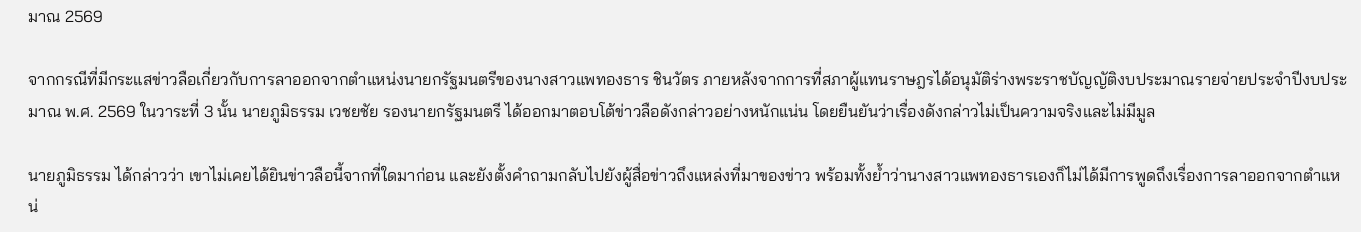มาณ 2569

จากกรณีที่มีกระแสข่าวลือเกี่ยวกับการลาออกจากตำแหน่งนายกรัฐมนตรีของนางสาวแพทองธาร ชินวัตร ภายหลังจากการที่สภาผู้แทนราษฎรได้อนุมัติร่างพระราชบัญญัติงบประมาณรายจ่ายประจำปีงบประมาณ พ.ศ. 2569 ในวาระที่ 3 นั้น นายภูมิธรรม เวชยชัย รองนายกรัฐมนตรี ได้ออกมาตอบโต้ข่าวลือดังกล่าวอย่างหนักแน่น โดยยืนยันว่าเรื่องดังกล่าวไม่เป็นความจริงและไม่มีมูล

นายภูมิธรรม ได้กล่าวว่า เขาไม่เคยได้ยินข่าวลือนี้จากที่ใดมาก่อน และยังตั้งคำถามกลับไปยังผู้สื่อข่าวถึงแหล่งที่มาของข่าว พร้อมทั้งย้ำว่านางสาวแพทองธารเองก็ไม่ได้มีการพูดถึงเรื่องการลาออกจากตำแหน่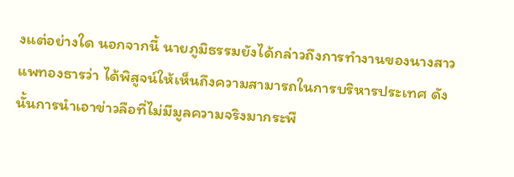งแต่อย่างใด นอกจากนี้ นายภูมิธรรมยังได้กล่าวถึงการทำงานของนางสาวแพทองธารว่า ได้พิสูจน์ให้เห็นถึงความสามารถในการบริหารประเทศ ดังนั้นการนำเอาข่าวลือที่ไม่มีมูลความจริงมากระพื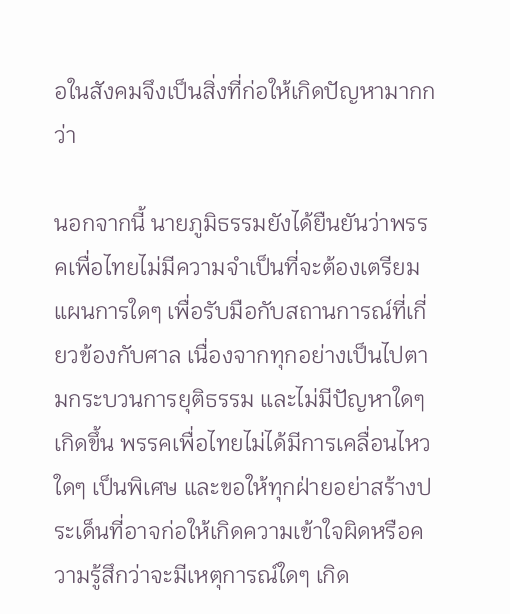อในสังคมจึงเป็นสิ่งที่ก่อให้เกิดปัญหามากกว่า

นอกจากนี้ นายภูมิธรรมยังได้ยืนยันว่าพรรคเพื่อไทยไม่มีความจำเป็นที่จะต้องเตรียมแผนการใดๆ เพื่อรับมือกับสถานการณ์ที่เกี่ยวข้องกับศาล เนื่องจากทุกอย่างเป็นไปตามกระบวนการยุติธรรม และไม่มีปัญหาใดๆ เกิดขึ้น พรรคเพื่อไทยไม่ได้มีการเคลื่อนไหวใดๆ เป็นพิเศษ และขอให้ทุกฝ่ายอย่าสร้างประเด็นที่อาจก่อให้เกิดความเข้าใจผิดหรือความรู้สึกว่าจะมีเหตุการณ์ใดๆ เกิด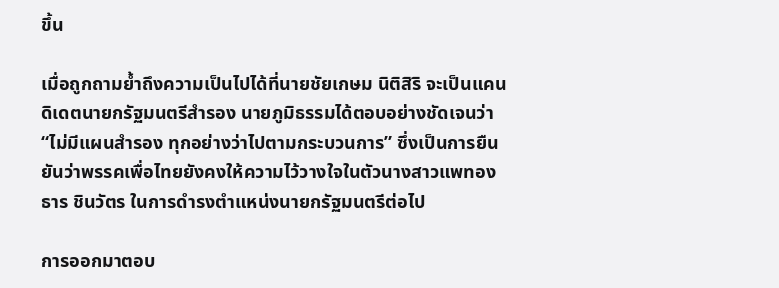ขึ้น

เมื่อถูกถามย้ำถึงความเป็นไปได้ที่นายชัยเกษม นิติสิริ จะเป็นแคนดิเดตนายกรัฐมนตรีสำรอง นายภูมิธรรมได้ตอบอย่างชัดเจนว่า “ไม่มีแผนสำรอง ทุกอย่างว่าไปตามกระบวนการ” ซึ่งเป็นการยืนยันว่าพรรคเพื่อไทยยังคงให้ความไว้วางใจในตัวนางสาวแพทองธาร ชินวัตร ในการดำรงตำแหน่งนายกรัฐมนตรีต่อไป

การออกมาตอบ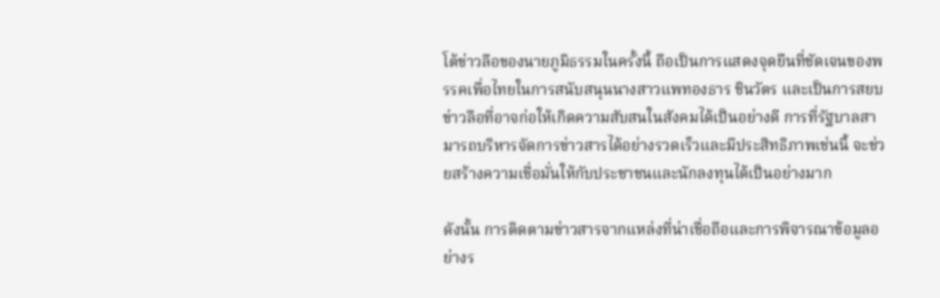โต้ข่าวลือของนายภูมิธรรมในครั้งนี้ ถือเป็นการแสดงจุดยืนที่ชัดเจนของพรรคเพื่อไทยในการสนับสนุนนางสาวแพทองธาร ชินวัตร และเป็นการสยบข่าวลือที่อาจก่อให้เกิดความสับสนในสังคมได้เป็นอย่างดี การที่รัฐบาลสามารถบริหารจัดการข่าวสารได้อย่างรวดเร็วและมีประสิทธิภาพเช่นนี้ จะช่วยสร้างความเชื่อมั่นให้กับประชาชนและนักลงทุนได้เป็นอย่างมาก

ดังนั้น การติดตามข่าวสารจากแหล่งที่น่าเชื่อถือและการพิจารณาข้อมูลอย่างร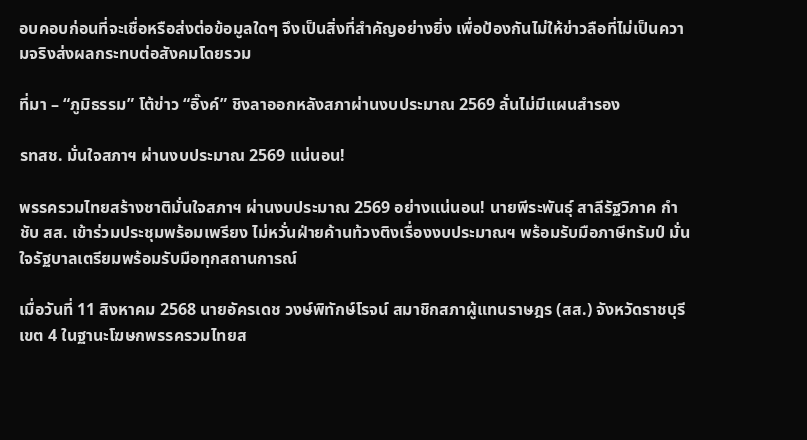อบคอบก่อนที่จะเชื่อหรือส่งต่อข้อมูลใดๆ จึงเป็นสิ่งที่สำคัญอย่างยิ่ง เพื่อป้องกันไม่ให้ข่าวลือที่ไม่เป็นความจริงส่งผลกระทบต่อสังคมโดยรวม

ที่มา – “ภูมิธรรม” โต้ข่าว “อิ๊งค์” ชิงลาออกหลังสภาผ่านงบประมาณ 2569 ลั่นไม่มีแผนสำรอง

รทสช. มั่นใจสภาฯ ผ่านงบประมาณ 2569 แน่นอน!

พรรครวมไทยสร้างชาติมั่นใจสภาฯ ผ่านงบประมาณ 2569 อย่างแน่นอน! นายพีระพันธุ์ สาลีรัฐวิภาค กำชับ สส. เข้าร่วมประชุมพร้อมเพรียง ไม่หวั่นฝ่ายค้านท้วงติงเรื่องงบประมาณฯ พร้อมรับมือภาษีทรัมป์ มั่นใจรัฐบาลเตรียมพร้อมรับมือทุกสถานการณ์

เมื่อวันที่ 11 สิงหาคม 2568 นายอัครเดช วงษ์พิทักษ์โรจน์ สมาชิกสภาผู้แทนราษฎร (สส.) จังหวัดราชบุรี เขต 4 ในฐานะโฆษกพรรครวมไทยส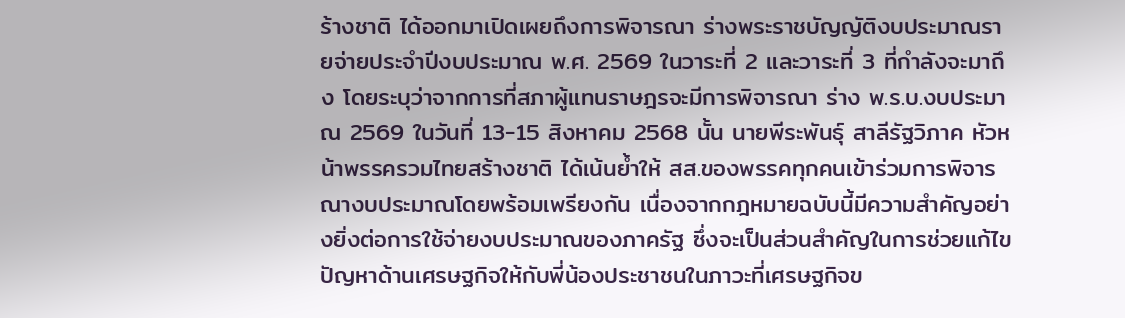ร้างชาติ ได้ออกมาเปิดเผยถึงการพิจารณา ร่างพระราชบัญญัติงบประมาณรายจ่ายประจำปีงบประมาณ พ.ศ. 2569 ในวาระที่ 2 และวาระที่ 3 ที่กำลังจะมาถึง โดยระบุว่าจากการที่สภาผู้แทนราษฎรจะมีการพิจารณา ร่าง พ.ร.บ.งบประมาณ 2569 ในวันที่ 13-15 สิงหาคม 2568 นั้น นายพีระพันธุ์ สาลีรัฐวิภาค หัวหน้าพรรครวมไทยสร้างชาติ ได้เน้นย้ำให้ สส.ของพรรคทุกคนเข้าร่วมการพิจารณางบประมาณโดยพร้อมเพรียงกัน เนื่องจากกฎหมายฉบับนี้มีความสำคัญอย่างยิ่งต่อการใช้จ่ายงบประมาณของภาครัฐ ซึ่งจะเป็นส่วนสำคัญในการช่วยแก้ไขปัญหาด้านเศรษฐกิจให้กับพี่น้องประชาชนในภาวะที่เศรษฐกิจข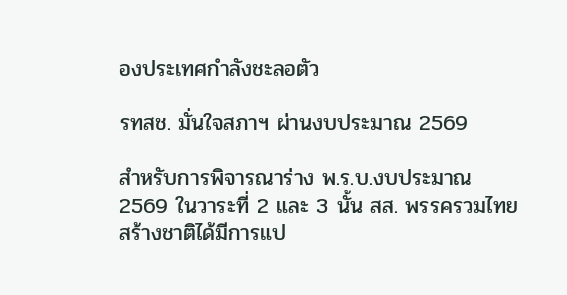องประเทศกำลังชะลอตัว

รทสช. มั่นใจสภาฯ ผ่านงบประมาณ 2569

สำหรับการพิจารณาร่าง พ.ร.บ.งบประมาณ 2569 ในวาระที่ 2 และ 3 นั้น สส. พรรครวมไทยสร้างชาติได้มีการแป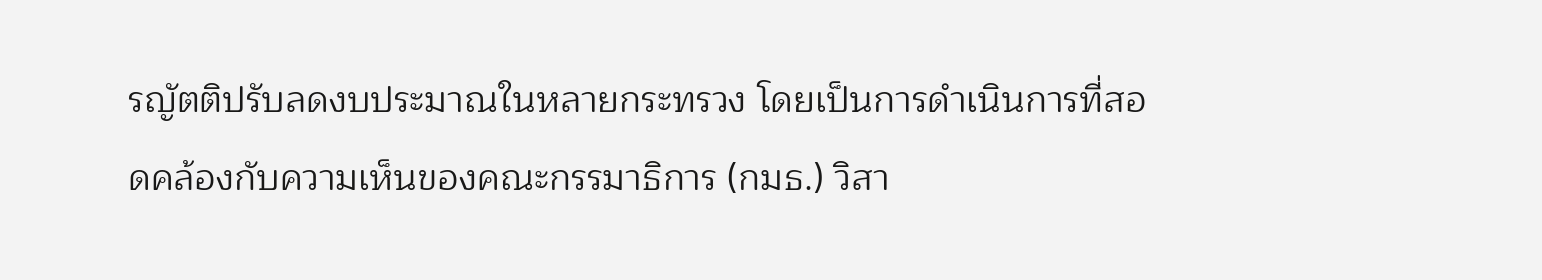รญัตติปรับลดงบประมาณในหลายกระทรวง โดยเป็นการดำเนินการที่สอดคล้องกับความเห็นของคณะกรรมาธิการ (กมธ.) วิสา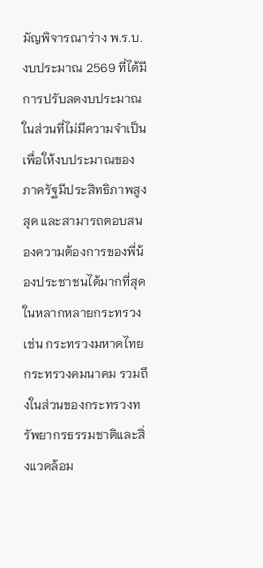มัญพิจารณาร่าง พ.ร.บ.งบประมาณ 2569 ที่ได้มีการปรับลดงบประมาณในส่วนที่ไม่มีความจำเป็น เพื่อให้งบประมาณของภาครัฐมีประสิทธิภาพสูงสุด และสามารถตอบสนองความต้องการของพี่น้องประชาชนได้มากที่สุดในหลากหลายกระทรวง เช่น กระทรวงมหาดไทย กระทรวงคมนาคม รวมถึงในส่วนของกระทรวงทรัพยากรธรรมชาติและสิ่งแวดล้อม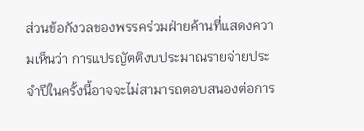ส่วนข้อกังวลของพรรคร่วมฝ่ายค้านที่แสดงความเห็นว่า การแปรญัตติงบประมาณรายจ่ายประจำปีในครั้งนี้อาจจะไม่สามารถตอบสนองต่อการ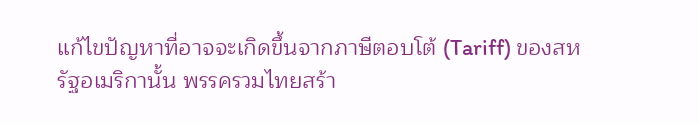แก้ไขปัญหาที่อาจจะเกิดขึ้นจากภาษีตอบโต้ (Tariff) ของสหรัฐอเมริกานั้น พรรครวมไทยสร้า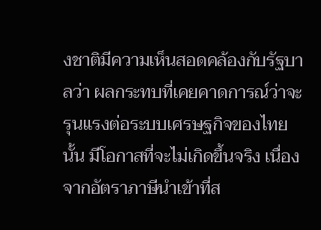งชาติมีความเห็นสอดคล้องกับรัฐบาลว่า ผลกระทบที่เคยคาดการณ์ว่าจะรุนแรงต่อระบบเศรษฐกิจของไทยนั้น มีโอกาสที่จะไม่เกิดขึ้นจริง เนื่องจากอัตราภาษีนำเข้าที่ส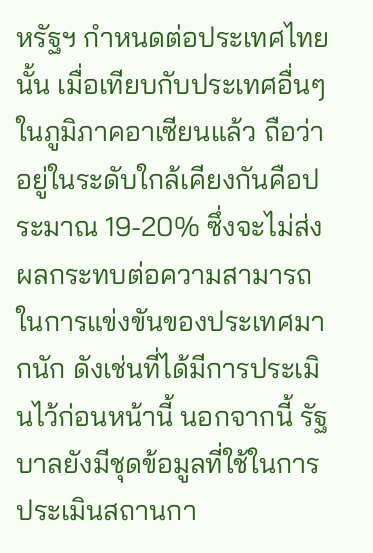หรัฐฯ กำหนดต่อประเทศไทยนั้น เมื่อเทียบกับประเทศอื่นๆ ในภูมิภาคอาเซียนแล้ว ถือว่าอยู่ในระดับใกล้เคียงกันคือประมาณ 19-20% ซึ่งจะไม่ส่งผลกระทบต่อความสามารถในการแข่งขันของประเทศมากนัก ดังเช่นที่ได้มีการประเมินไว้ก่อนหน้านี้ นอกจากนี้ รัฐบาลยังมีชุดข้อมูลที่ใช้ในการประเมินสถานกา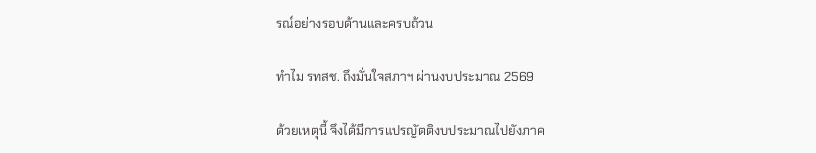รณ์อย่างรอบด้านและครบถ้วน

ทำไม รทสช. ถึงมั่นใจสภาฯ ผ่านงบประมาณ 2569

ด้วยเหตุนี้ จึงได้มีการแปรญัตติงบประมาณไปยังภาค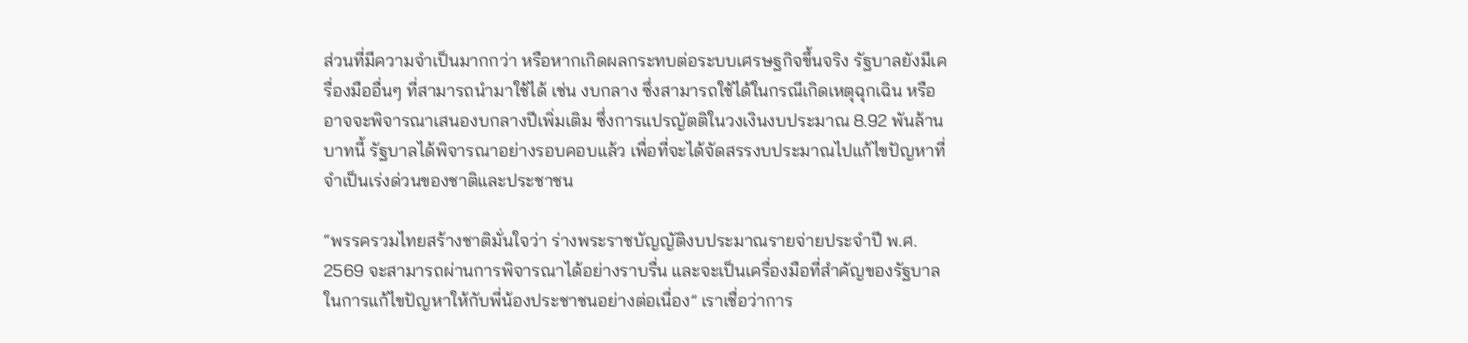ส่วนที่มีความจำเป็นมากกว่า หรือหากเกิดผลกระทบต่อระบบเศรษฐกิจขึ้นจริง รัฐบาลยังมีเครื่องมืออื่นๆ ที่สามารถนำมาใช้ได้ เช่น งบกลาง ซึ่งสามารถใช้ได้ในกรณีเกิดเหตุฉุกเฉิน หรืออาจจะพิจารณาเสนองบกลางปีเพิ่มเติม ซึ่งการแปรญัตติในวงเงินงบประมาณ 8.92 พันล้านบาทนี้ รัฐบาลได้พิจารณาอย่างรอบคอบแล้ว เพื่อที่จะได้จัดสรรงบประมาณไปแก้ไขปัญหาที่จำเป็นเร่งด่วนของชาติและประชาชน

“พรรครวมไทยสร้างชาติมั่นใจว่า ร่างพระราชบัญญัติงบประมาณรายจ่ายประจำปี พ.ศ. 2569 จะสามารถผ่านการพิจารณาได้อย่างราบรื่น และจะเป็นเครื่องมือที่สำคัญของรัฐบาลในการแก้ไขปัญหาให้กับพี่น้องประชาชนอย่างต่อเนื่อง” เราเชื่อว่าการ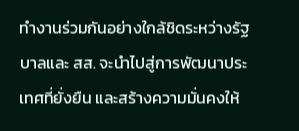ทำงานร่วมกันอย่างใกล้ชิดระหว่างรัฐบาลและ สส. จะนำไปสู่การพัฒนาประเทศที่ยั่งยืน และสร้างความมั่นคงให้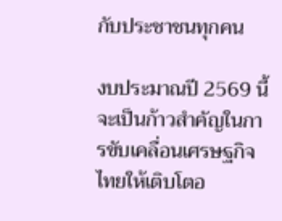กับประชาชนทุกคน

งบประมาณปี 2569 นี้จะเป็นก้าวสำคัญในการขับเคลื่อนเศรษฐกิจไทยให้เติบโตอ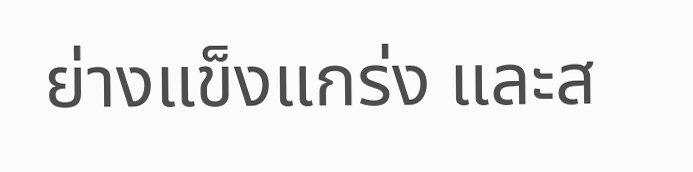ย่างแข็งแกร่ง และส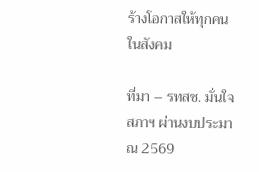ร้างโอกาสให้ทุกคนในสังคม

ที่มา – รทสช. มั่นใจสภาฯ ผ่านงบประมาณ 2569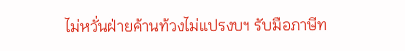ไม่หวั่นฝ่ายค้านท้วงไม่แปรงบฯ รับมือภาษีท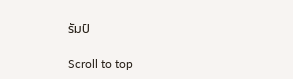รัมป์

Scroll to top